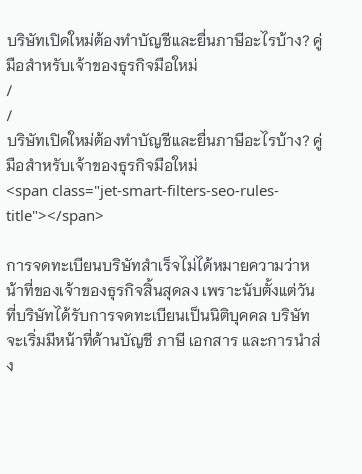บริษัทเปิดใหม่ต้องทำบัญชีและยื่นภาษีอะไรบ้าง? คู่มือสำหรับเจ้าของธุรกิจมือใหม่
/
/
บริษัทเปิดใหม่ต้องทำบัญชีและยื่นภาษีอะไรบ้าง? คู่มือสำหรับเจ้าของธุรกิจมือใหม่
<span class="jet-smart-filters-seo-rules-title"></span>

การจดทะเบียนบริษัทสำเร็จไม่ได้หมายความว่าหน้าที่ของเจ้าของธุรกิจสิ้นสุดลง เพราะนับตั้งแต่วันที่บริษัทได้รับการจดทะเบียนเป็นนิติบุคคล บริษัทจะเริ่มมีหน้าที่ด้านบัญชี ภาษี เอกสาร และการนำส่ง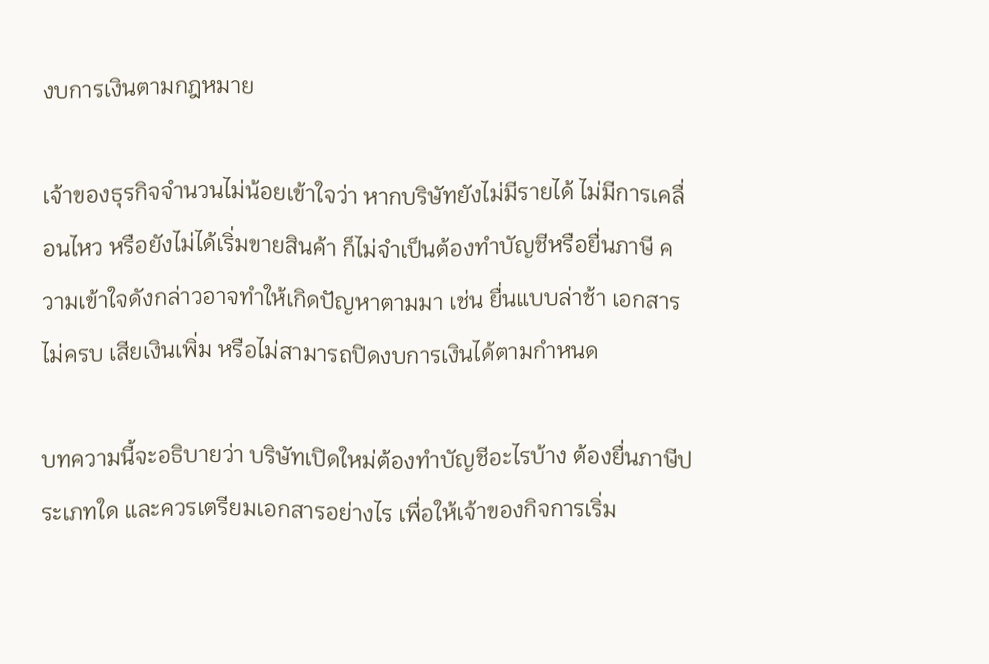งบการเงินตามกฎหมาย

เจ้าของธุรกิจจำนวนไม่น้อยเข้าใจว่า หากบริษัทยังไม่มีรายได้ ไม่มีการเคลื่อนไหว หรือยังไม่ได้เริ่มขายสินค้า ก็ไม่จำเป็นต้องทำบัญชีหรือยื่นภาษี ความเข้าใจดังกล่าวอาจทำให้เกิดปัญหาตามมา เช่น ยื่นแบบล่าช้า เอกสารไม่ครบ เสียเงินเพิ่ม หรือไม่สามารถปิดงบการเงินได้ตามกำหนด

บทความนี้จะอธิบายว่า บริษัทเปิดใหม่ต้องทำบัญชีอะไรบ้าง ต้องยื่นภาษีประเภทใด และควรเตรียมเอกสารอย่างไร เพื่อให้เจ้าของกิจการเริ่ม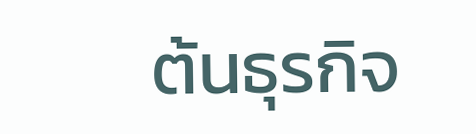ต้นธุรกิจ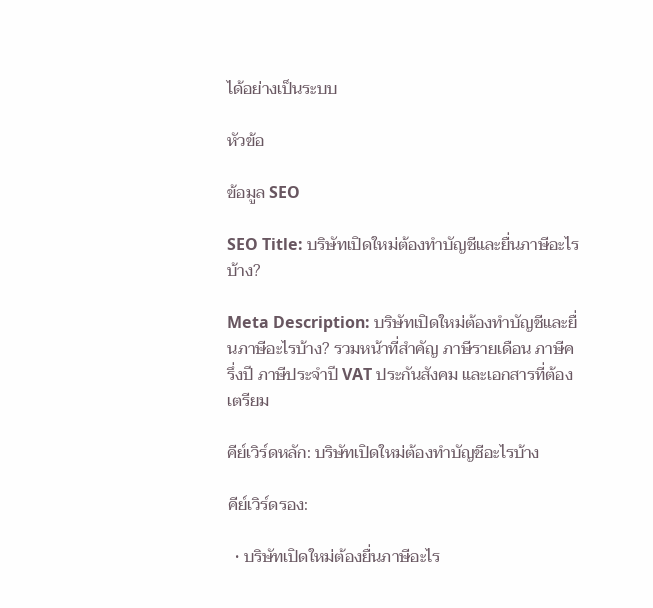ได้อย่างเป็นระบบ

หัวข้อ

ข้อมูล SEO

SEO Title: บริษัทเปิดใหม่ต้องทำบัญชีและยื่นภาษีอะไรบ้าง?

Meta Description: บริษัทเปิดใหม่ต้องทำบัญชีและยื่นภาษีอะไรบ้าง? รวมหน้าที่สำคัญ ภาษีรายเดือน ภาษีครึ่งปี ภาษีประจำปี VAT ประกันสังคม และเอกสารที่ต้องเตรียม

คีย์เวิร์ดหลัก: บริษัทเปิดใหม่ต้องทำบัญชีอะไรบ้าง

คีย์เวิร์ดรอง:

  • บริษัทเปิดใหม่ต้องยื่นภาษีอะไร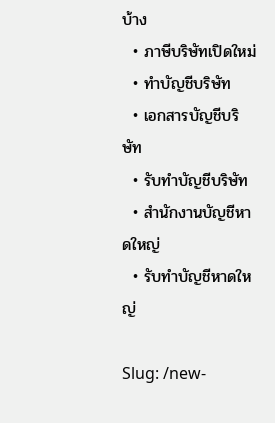บ้าง
  • ภาษีบริษัทเปิดใหม่
  • ทำบัญชีบริษัท
  • เอกสารบัญชีบริษัท
  • รับทำบัญชีบริษัท
  • สำนักงานบัญชีหาดใหญ่
  • รับทำบัญชีหาดใหญ่

Slug: /new-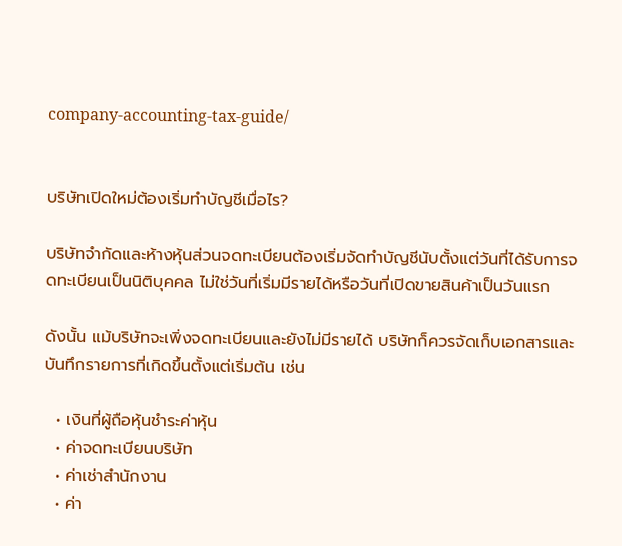company-accounting-tax-guide/


บริษัทเปิดใหม่ต้องเริ่มทำบัญชีเมื่อไร?

บริษัทจำกัดและห้างหุ้นส่วนจดทะเบียนต้องเริ่มจัดทำบัญชีนับตั้งแต่วันที่ได้รับการจดทะเบียนเป็นนิติบุคคล ไม่ใช่วันที่เริ่มมีรายได้หรือวันที่เปิดขายสินค้าเป็นวันแรก

ดังนั้น แม้บริษัทจะเพิ่งจดทะเบียนและยังไม่มีรายได้ บริษัทก็ควรจัดเก็บเอกสารและบันทึกรายการที่เกิดขึ้นตั้งแต่เริ่มต้น เช่น

  • เงินที่ผู้ถือหุ้นชำระค่าหุ้น
  • ค่าจดทะเบียนบริษัท
  • ค่าเช่าสำนักงาน
  • ค่า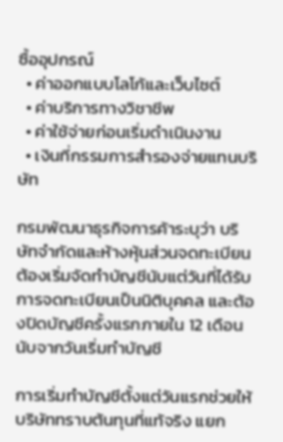ซื้ออุปกรณ์
  • ค่าออกแบบโลโก้และเว็บไซต์
  • ค่าบริการทางวิชาชีพ
  • ค่าใช้จ่ายก่อนเริ่มดำเนินงาน
  • เงินที่กรรมการสำรองจ่ายแทนบริษัท

กรมพัฒนาธุรกิจการค้าระบุว่า บริษัทจำกัดและห้างหุ้นส่วนจดทะเบียนต้องเริ่มจัดทำบัญชีนับแต่วันที่ได้รับการจดทะเบียนเป็นนิติบุคคล และต้องปิดบัญชีครั้งแรกภายใน 12 เดือนนับจากวันเริ่มทำบัญชี

การเริ่มทำบัญชีตั้งแต่วันแรกช่วยให้บริษัททราบต้นทุนที่แท้จริง แยก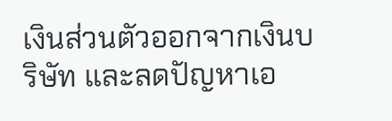เงินส่วนตัวออกจากเงินบริษัท และลดปัญหาเอ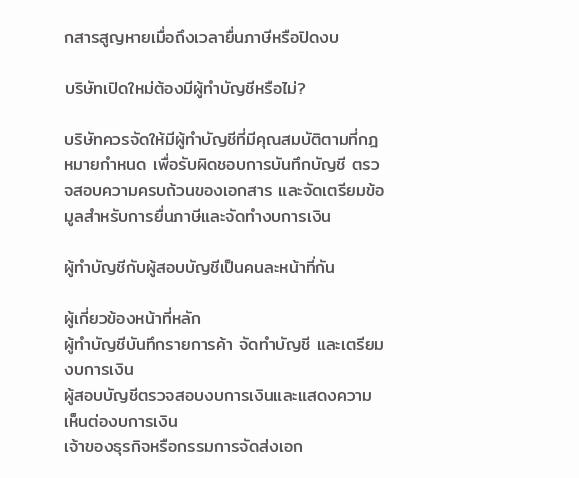กสารสูญหายเมื่อถึงเวลายื่นภาษีหรือปิดงบ

บริษัทเปิดใหม่ต้องมีผู้ทำบัญชีหรือไม่?

บริษัทควรจัดให้มีผู้ทำบัญชีที่มีคุณสมบัติตามที่กฎหมายกำหนด เพื่อรับผิดชอบการบันทึกบัญชี ตรวจสอบความครบถ้วนของเอกสาร และจัดเตรียมข้อมูลสำหรับการยื่นภาษีและจัดทำงบการเงิน

ผู้ทำบัญชีกับผู้สอบบัญชีเป็นคนละหน้าที่กัน

ผู้เกี่ยวข้องหน้าที่หลัก
ผู้ทำบัญชีบันทึกรายการค้า จัดทำบัญชี และเตรียมงบการเงิน
ผู้สอบบัญชีตรวจสอบงบการเงินและแสดงความเห็นต่องบการเงิน
เจ้าของธุรกิจหรือกรรมการจัดส่งเอก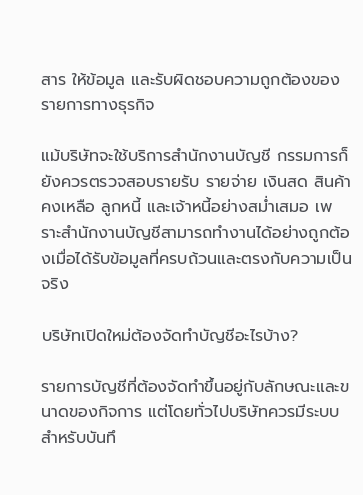สาร ให้ข้อมูล และรับผิดชอบความถูกต้องของรายการทางธุรกิจ

แม้บริษัทจะใช้บริการสำนักงานบัญชี กรรมการก็ยังควรตรวจสอบรายรับ รายจ่าย เงินสด สินค้าคงเหลือ ลูกหนี้ และเจ้าหนี้อย่างสม่ำเสมอ เพราะสำนักงานบัญชีสามารถทำงานได้อย่างถูกต้องเมื่อได้รับข้อมูลที่ครบถ้วนและตรงกับความเป็นจริง

บริษัทเปิดใหม่ต้องจัดทำบัญชีอะไรบ้าง?

รายการบัญชีที่ต้องจัดทำขึ้นอยู่กับลักษณะและขนาดของกิจการ แต่โดยทั่วไปบริษัทควรมีระบบสำหรับบันทึ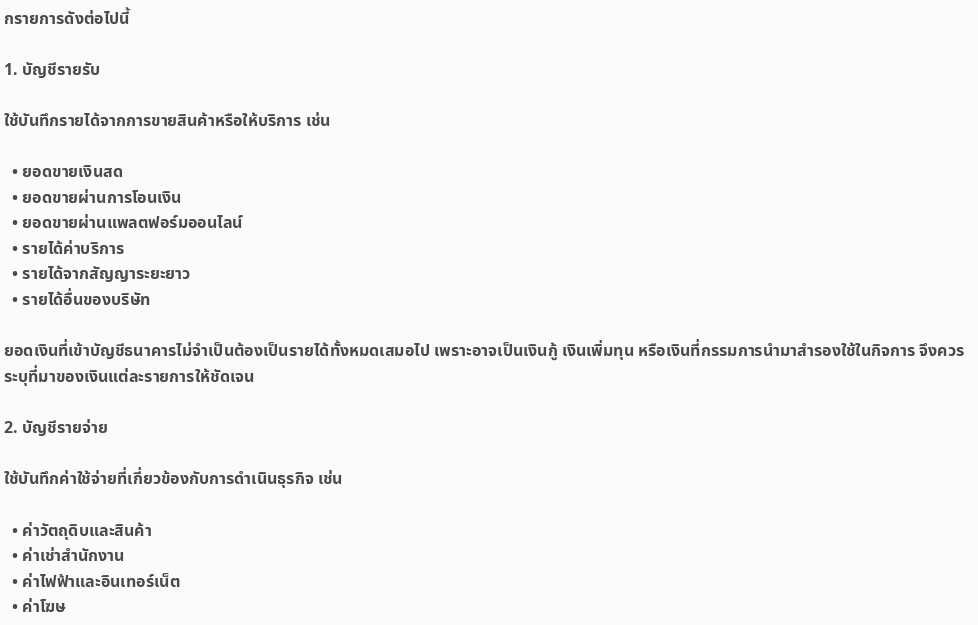กรายการดังต่อไปนี้

1. บัญชีรายรับ

ใช้บันทึกรายได้จากการขายสินค้าหรือให้บริการ เช่น

  • ยอดขายเงินสด
  • ยอดขายผ่านการโอนเงิน
  • ยอดขายผ่านแพลตฟอร์มออนไลน์
  • รายได้ค่าบริการ
  • รายได้จากสัญญาระยะยาว
  • รายได้อื่นของบริษัท

ยอดเงินที่เข้าบัญชีธนาคารไม่จำเป็นต้องเป็นรายได้ทั้งหมดเสมอไป เพราะอาจเป็นเงินกู้ เงินเพิ่มทุน หรือเงินที่กรรมการนำมาสำรองใช้ในกิจการ จึงควรระบุที่มาของเงินแต่ละรายการให้ชัดเจน

2. บัญชีรายจ่าย

ใช้บันทึกค่าใช้จ่ายที่เกี่ยวข้องกับการดำเนินธุรกิจ เช่น

  • ค่าวัตถุดิบและสินค้า
  • ค่าเช่าสำนักงาน
  • ค่าไฟฟ้าและอินเทอร์เน็ต
  • ค่าโฆษ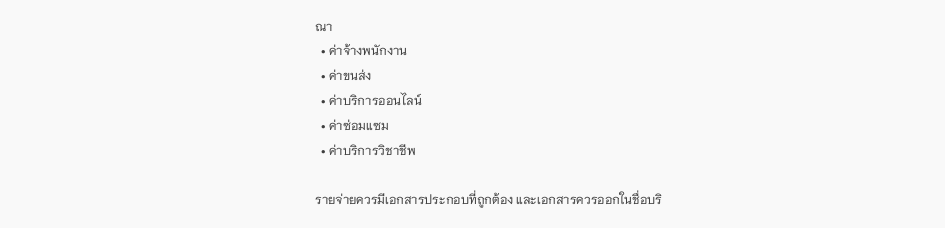ณา
  • ค่าจ้างพนักงาน
  • ค่าขนส่ง
  • ค่าบริการออนไลน์
  • ค่าซ่อมแซม
  • ค่าบริการวิชาชีพ

รายจ่ายควรมีเอกสารประกอบที่ถูกต้อง และเอกสารควรออกในชื่อบริ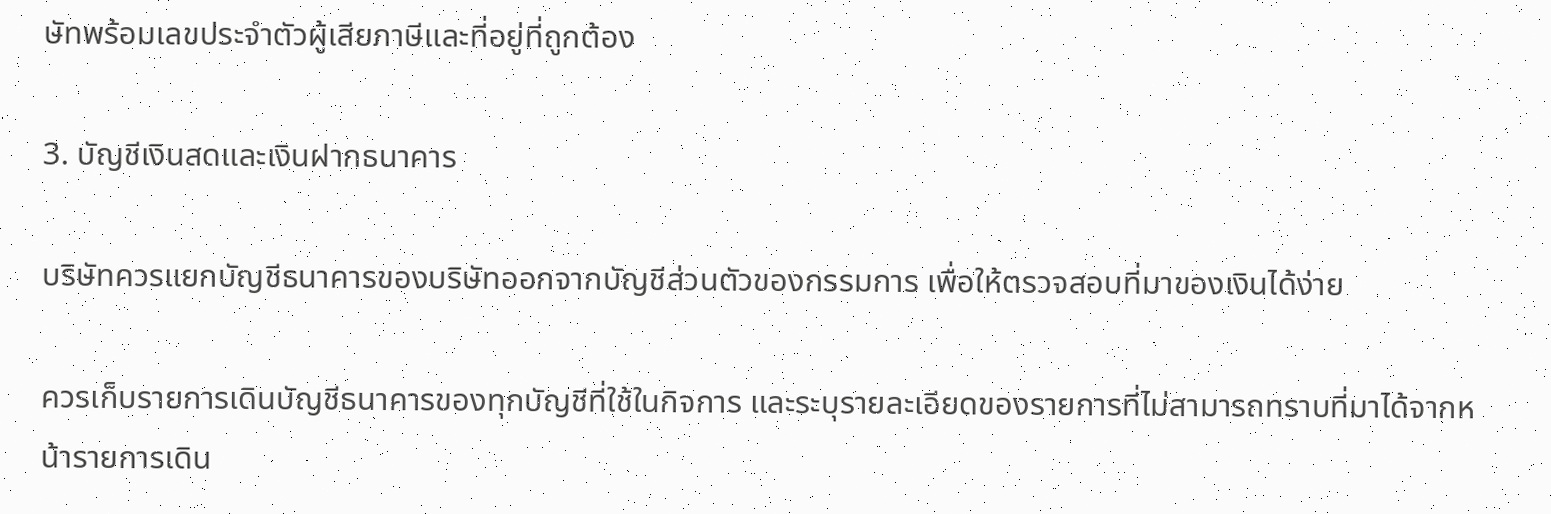ษัทพร้อมเลขประจำตัวผู้เสียภาษีและที่อยู่ที่ถูกต้อง

3. บัญชีเงินสดและเงินฝากธนาคาร

บริษัทควรแยกบัญชีธนาคารของบริษัทออกจากบัญชีส่วนตัวของกรรมการ เพื่อให้ตรวจสอบที่มาของเงินได้ง่าย

ควรเก็บรายการเดินบัญชีธนาคารของทุกบัญชีที่ใช้ในกิจการ และระบุรายละเอียดของรายการที่ไม่สามารถทราบที่มาได้จากหน้ารายการเดิน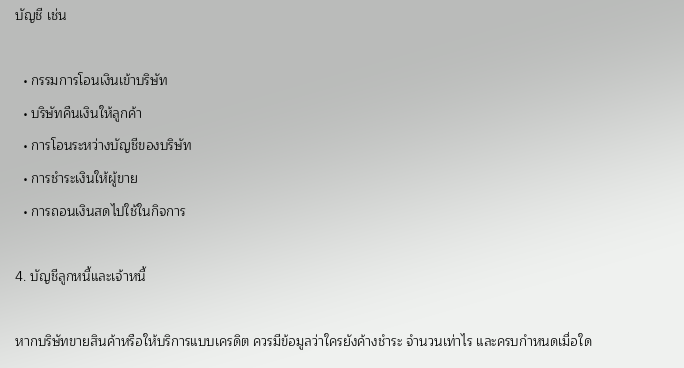บัญชี เช่น

  • กรรมการโอนเงินเข้าบริษัท
  • บริษัทคืนเงินให้ลูกค้า
  • การโอนระหว่างบัญชีของบริษัท
  • การชำระเงินให้ผู้ขาย
  • การถอนเงินสดไปใช้ในกิจการ

4. บัญชีลูกหนี้และเจ้าหนี้

หากบริษัทขายสินค้าหรือให้บริการแบบเครดิต ควรมีข้อมูลว่าใครยังค้างชำระ จำนวนเท่าไร และครบกำหนดเมื่อใด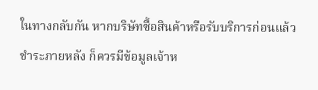ในทางกลับกัน หากบริษัทซื้อสินค้าหรือรับบริการก่อนแล้วชำระภายหลัง ก็ควรมีข้อมูลเจ้าห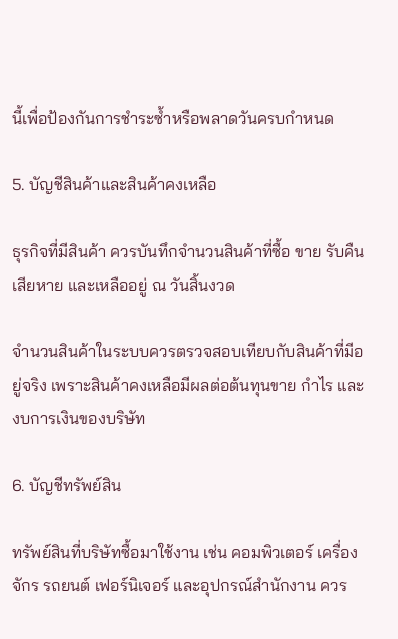นี้เพื่อป้องกันการชำระซ้ำหรือพลาดวันครบกำหนด

5. บัญชีสินค้าและสินค้าคงเหลือ

ธุรกิจที่มีสินค้า ควรบันทึกจำนวนสินค้าที่ซื้อ ขาย รับคืน เสียหาย และเหลืออยู่ ณ วันสิ้นงวด

จำนวนสินค้าในระบบควรตรวจสอบเทียบกับสินค้าที่มีอยู่จริง เพราะสินค้าคงเหลือมีผลต่อต้นทุนขาย กำไร และงบการเงินของบริษัท

6. บัญชีทรัพย์สิน

ทรัพย์สินที่บริษัทซื้อมาใช้งาน เช่น คอมพิวเตอร์ เครื่องจักร รถยนต์ เฟอร์นิเจอร์ และอุปกรณ์สำนักงาน ควร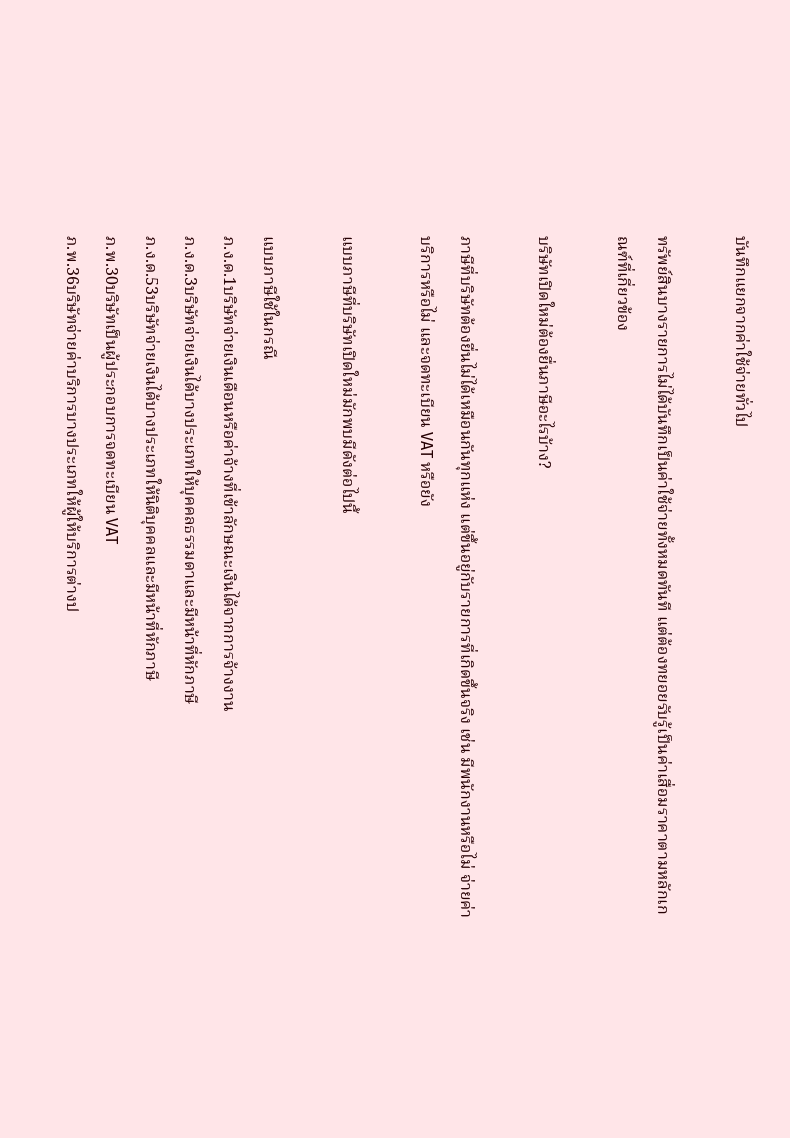บันทึกแยกจากค่าใช้จ่ายทั่วไป

ทรัพย์สินบางรายการไม่ได้บันทึกเป็นค่าใช้จ่ายทั้งหมดทันที แต่ต้องทยอยรับรู้เป็นค่าเสื่อมราคาตามหลักเกณฑ์ที่เกี่ยวข้อง

บริษัทเปิดใหม่ต้องยื่นภาษีอะไรบ้าง?

ภาษีที่บริษัทต้องยื่นไม่ได้เหมือนกันทุกแห่ง แต่ขึ้นอยู่กับรายการที่เกิดขึ้นจริง เช่น มีพนักงานหรือไม่ จ่ายค่าบริการหรือไม่ และจดทะเบียน VAT หรือยัง

แบบภาษีที่บริษัทเปิดใหม่มักพบมีดังต่อไปนี้

แบบภาษีใช้ในกรณี
ภ.ง.ด.1บริษัทจ่ายเงินเดือนหรือค่าจ้างที่เข้าลักษณะเงินได้จากการจ้างงาน
ภ.ง.ด.3บริษัทจ่ายเงินได้บางประเภทให้บุคคลธรรมดาและมีหน้าที่หักภาษี
ภ.ง.ด.53บริษัทจ่ายเงินได้บางประเภทให้นิติบุคคลและมีหน้าที่หักภาษี
ภ.พ.30บริษัทเป็นผู้ประกอบการจดทะเบียน VAT
ภ.พ.36บริษัทจ่ายค่าบริการบางประเภทให้ผู้ให้บริการต่างป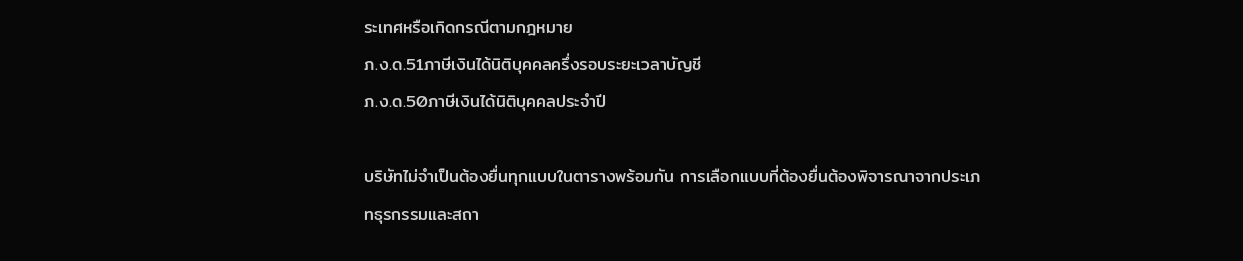ระเทศหรือเกิดกรณีตามกฎหมาย
ภ.ง.ด.51ภาษีเงินได้นิติบุคคลครึ่งรอบระยะเวลาบัญชี
ภ.ง.ด.50ภาษีเงินได้นิติบุคคลประจำปี

บริษัทไม่จำเป็นต้องยื่นทุกแบบในตารางพร้อมกัน การเลือกแบบที่ต้องยื่นต้องพิจารณาจากประเภทธุรกรรมและสถา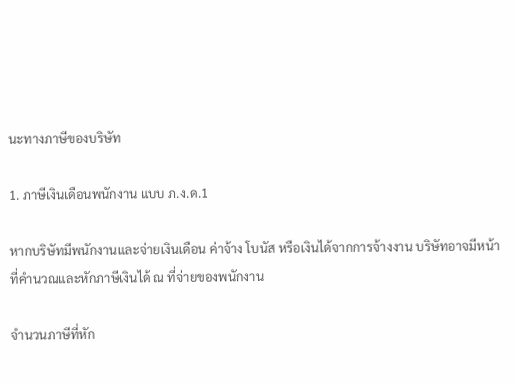นะทางภาษีของบริษัท

1. ภาษีเงินเดือนพนักงาน แบบ ภ.ง.ด.1

หากบริษัทมีพนักงานและจ่ายเงินเดือน ค่าจ้าง โบนัส หรือเงินได้จากการจ้างงาน บริษัทอาจมีหน้าที่คำนวณและหักภาษีเงินได้ ณ ที่จ่ายของพนักงาน

จำนวนภาษีที่หัก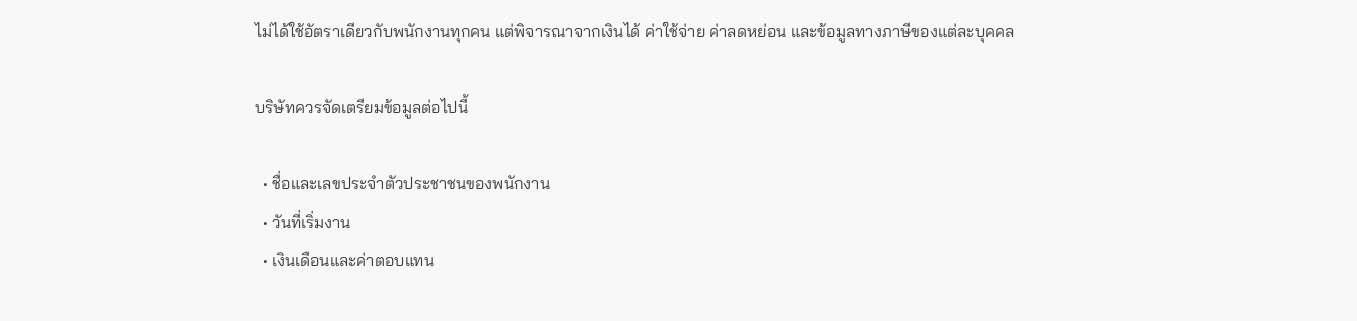ไม่ได้ใช้อัตราเดียวกับพนักงานทุกคน แต่พิจารณาจากเงินได้ ค่าใช้จ่าย ค่าลดหย่อน และข้อมูลทางภาษีของแต่ละบุคคล

บริษัทควรจัดเตรียมข้อมูลต่อไปนี้

  • ชื่อและเลขประจำตัวประชาชนของพนักงาน
  • วันที่เริ่มงาน
  • เงินเดือนและค่าตอบแทน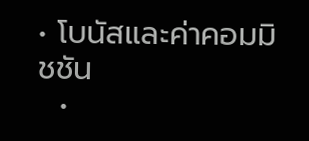• โบนัสและค่าคอมมิชชัน
  •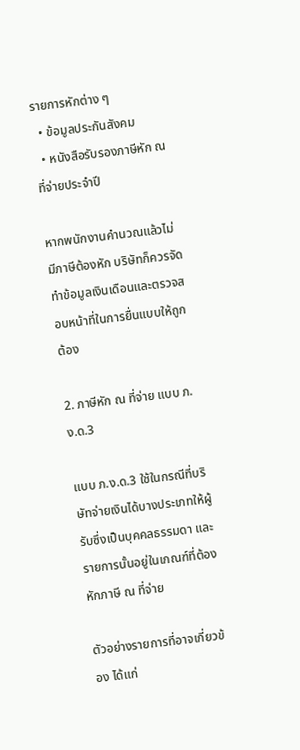รายการหักต่าง ๆ
  • ข้อมูลประกันสังคม
  • หนังสือรับรองภาษีหัก ณ ที่จ่ายประจำปี

หากพนักงานคำนวณแล้วไม่มีภาษีต้องหัก บริษัทก็ควรจัดทำข้อมูลเงินเดือนและตรวจสอบหน้าที่ในการยื่นแบบให้ถูกต้อง

2. ภาษีหัก ณ ที่จ่าย แบบ ภ.ง.ด.3

แบบ ภ.ง.ด.3 ใช้ในกรณีที่บริษัทจ่ายเงินได้บางประเภทให้ผู้รับซึ่งเป็นบุคคลธรรมดา และรายการนั้นอยู่ในเกณฑ์ที่ต้องหักภาษี ณ ที่จ่าย

ตัวอย่างรายการที่อาจเกี่ยวข้อง ได้แก่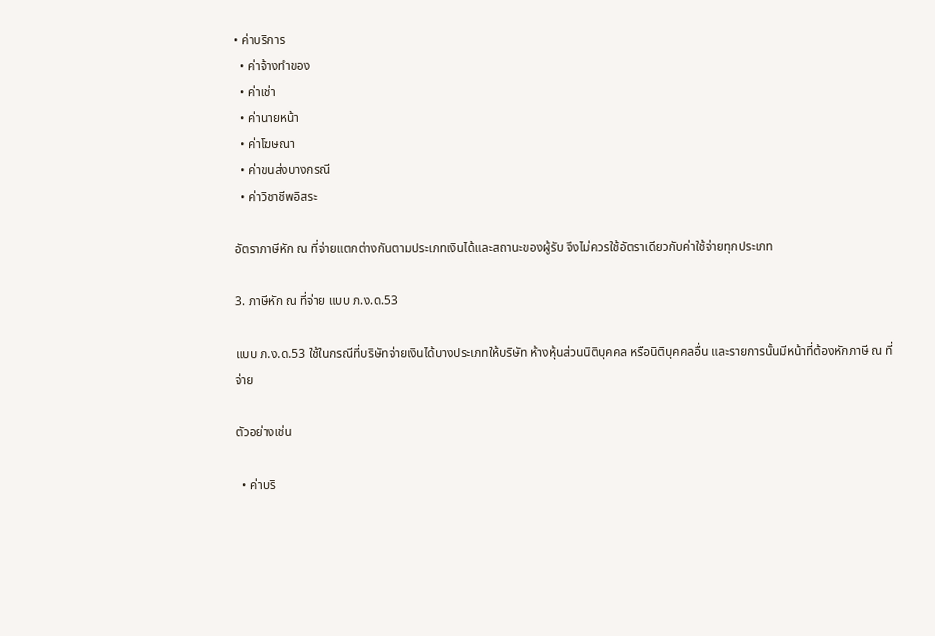• ค่าบริการ
  • ค่าจ้างทำของ
  • ค่าเช่า
  • ค่านายหน้า
  • ค่าโฆษณา
  • ค่าขนส่งบางกรณี
  • ค่าวิชาชีพอิสระ

อัตราภาษีหัก ณ ที่จ่ายแตกต่างกันตามประเภทเงินได้และสถานะของผู้รับ จึงไม่ควรใช้อัตราเดียวกับค่าใช้จ่ายทุกประเภท

3. ภาษีหัก ณ ที่จ่าย แบบ ภ.ง.ด.53

แบบ ภ.ง.ด.53 ใช้ในกรณีที่บริษัทจ่ายเงินได้บางประเภทให้บริษัท ห้างหุ้นส่วนนิติบุคคล หรือนิติบุคคลอื่น และรายการนั้นมีหน้าที่ต้องหักภาษี ณ ที่จ่าย

ตัวอย่างเช่น

  • ค่าบริ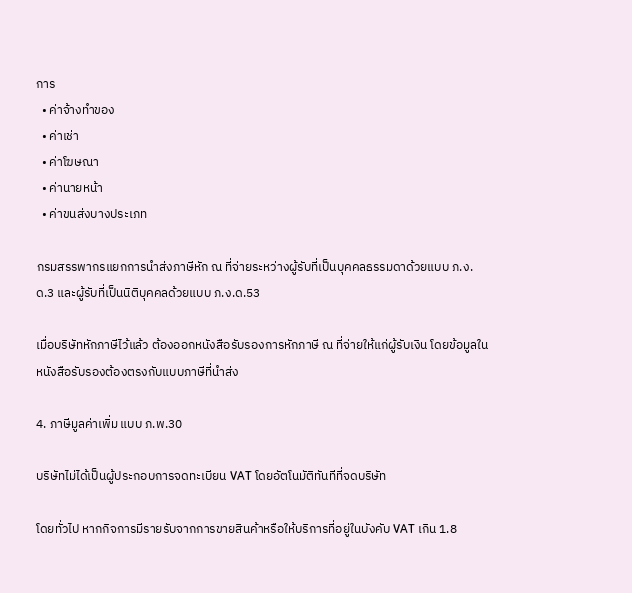การ
  • ค่าจ้างทำของ
  • ค่าเช่า
  • ค่าโฆษณา
  • ค่านายหน้า
  • ค่าขนส่งบางประเภท

กรมสรรพากรแยกการนำส่งภาษีหัก ณ ที่จ่ายระหว่างผู้รับที่เป็นบุคคลธรรมดาด้วยแบบ ภ.ง.ด.3 และผู้รับที่เป็นนิติบุคคลด้วยแบบ ภ.ง.ด.53

เมื่อบริษัทหักภาษีไว้แล้ว ต้องออกหนังสือรับรองการหักภาษี ณ ที่จ่ายให้แก่ผู้รับเงิน โดยข้อมูลในหนังสือรับรองต้องตรงกับแบบภาษีที่นำส่ง

4. ภาษีมูลค่าเพิ่ม แบบ ภ.พ.30

บริษัทไม่ได้เป็นผู้ประกอบการจดทะเบียน VAT โดยอัตโนมัติทันทีที่จดบริษัท

โดยทั่วไป หากกิจการมีรายรับจากการขายสินค้าหรือให้บริการที่อยู่ในบังคับ VAT เกิน 1.8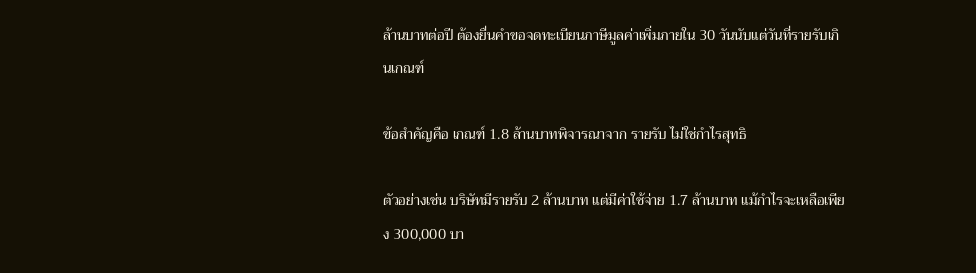ล้านบาทต่อปี ต้องยื่นคำขอจดทะเบียนภาษีมูลค่าเพิ่มภายใน 30 วันนับแต่วันที่รายรับเกินเกณฑ์

ข้อสำคัญคือ เกณฑ์ 1.8 ล้านบาทพิจารณาจาก รายรับ ไม่ใช่กำไรสุทธิ

ตัวอย่างเช่น บริษัทมีรายรับ 2 ล้านบาท แต่มีค่าใช้จ่าย 1.7 ล้านบาท แม้กำไรจะเหลือเพียง 300,000 บา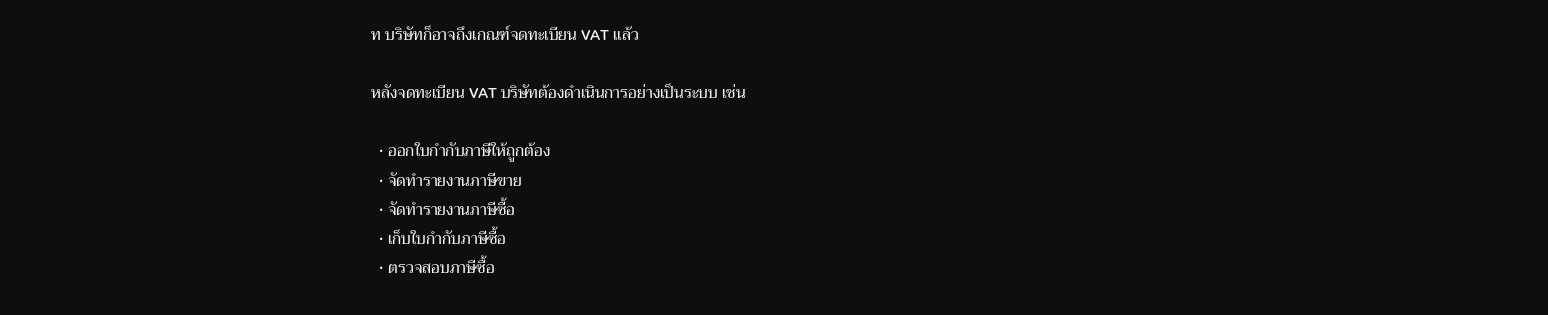ท บริษัทก็อาจถึงเกณฑ์จดทะเบียน VAT แล้ว

หลังจดทะเบียน VAT บริษัทต้องดำเนินการอย่างเป็นระบบ เช่น

  • ออกใบกำกับภาษีให้ถูกต้อง
  • จัดทำรายงานภาษีขาย
  • จัดทำรายงานภาษีซื้อ
  • เก็บใบกำกับภาษีซื้อ
  • ตรวจสอบภาษีซื้อ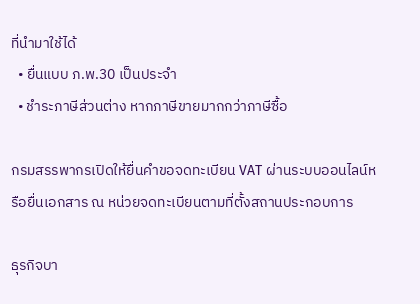ที่นำมาใช้ได้
  • ยื่นแบบ ภ.พ.30 เป็นประจำ
  • ชำระภาษีส่วนต่าง หากภาษีขายมากกว่าภาษีซื้อ

กรมสรรพากรเปิดให้ยื่นคำขอจดทะเบียน VAT ผ่านระบบออนไลน์หรือยื่นเอกสาร ณ หน่วยจดทะเบียนตามที่ตั้งสถานประกอบการ

ธุรกิจบา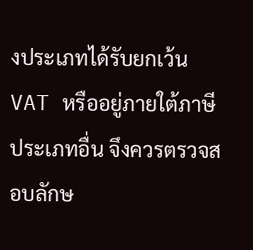งประเภทได้รับยกเว้น VAT หรืออยู่ภายใต้ภาษีประเภทอื่น จึงควรตรวจสอบลักษ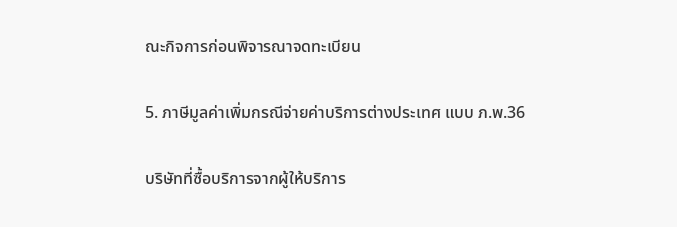ณะกิจการก่อนพิจารณาจดทะเบียน

5. ภาษีมูลค่าเพิ่มกรณีจ่ายค่าบริการต่างประเทศ แบบ ภ.พ.36

บริษัทที่ซื้อบริการจากผู้ให้บริการ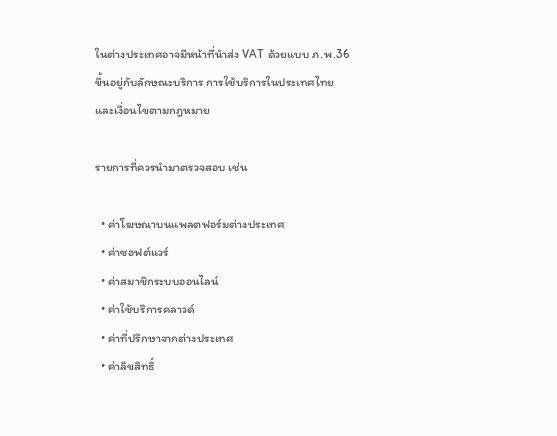ในต่างประเทศอาจมีหน้าที่นำส่ง VAT ด้วยแบบ ภ.พ.36 ขึ้นอยู่กับลักษณะบริการ การใช้บริการในประเทศไทย และเงื่อนไขตามกฎหมาย

รายการที่ควรนำมาตรวจสอบ เช่น

  • ค่าโฆษณาบนแพลตฟอร์มต่างประเทศ
  • ค่าซอฟต์แวร์
  • ค่าสมาชิกระบบออนไลน์
  • ค่าใช้บริการคลาวด์
  • ค่าที่ปรึกษาจากต่างประเทศ
  • ค่าลิขสิทธิ์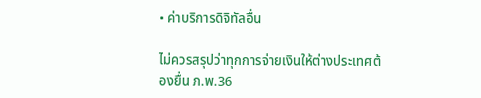• ค่าบริการดิจิทัลอื่น

ไม่ควรสรุปว่าทุกการจ่ายเงินให้ต่างประเทศต้องยื่น ภ.พ.36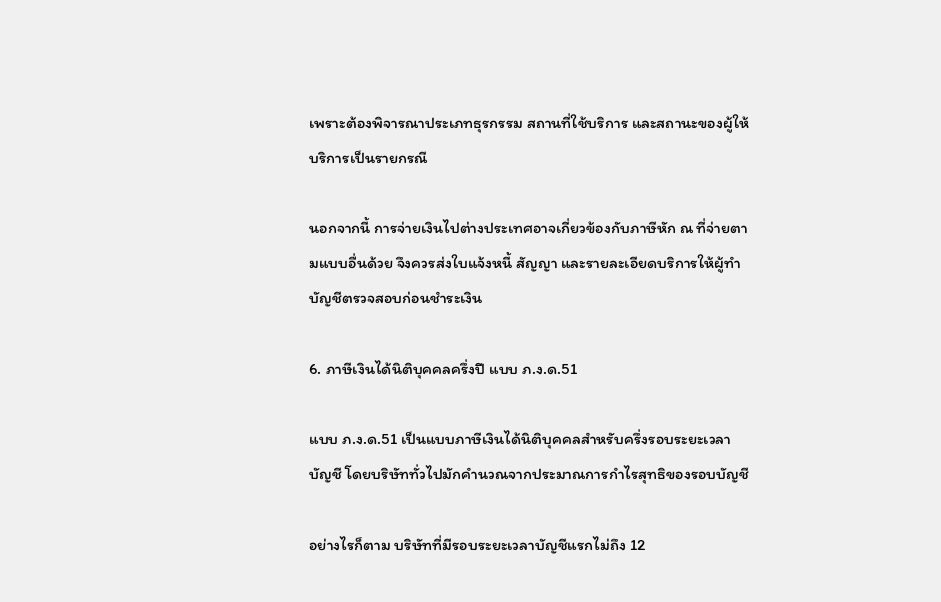เพราะต้องพิจารณาประเภทธุรกรรม สถานที่ใช้บริการ และสถานะของผู้ให้บริการเป็นรายกรณี

นอกจากนี้ การจ่ายเงินไปต่างประเทศอาจเกี่ยวข้องกับภาษีหัก ณ ที่จ่ายตามแบบอื่นด้วย จึงควรส่งใบแจ้งหนี้ สัญญา และรายละเอียดบริการให้ผู้ทำบัญชีตรวจสอบก่อนชำระเงิน

6. ภาษีเงินได้นิติบุคคลครึ่งปี แบบ ภ.ง.ด.51

แบบ ภ.ง.ด.51 เป็นแบบภาษีเงินได้นิติบุคคลสำหรับครึ่งรอบระยะเวลาบัญชี โดยบริษัททั่วไปมักคำนวณจากประมาณการกำไรสุทธิของรอบบัญชี

อย่างไรก็ตาม บริษัทที่มีรอบระยะเวลาบัญชีแรกไม่ถึง 12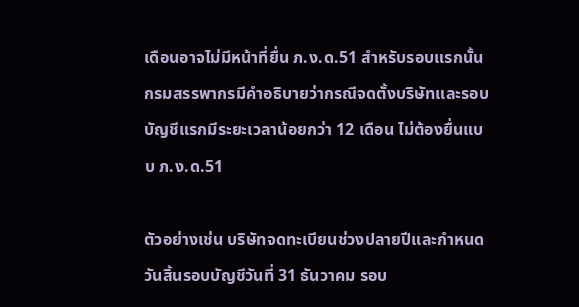เดือนอาจไม่มีหน้าที่ยื่น ภ.ง.ด.51 สำหรับรอบแรกนั้น กรมสรรพากรมีคำอธิบายว่ากรณีจดตั้งบริษัทและรอบบัญชีแรกมีระยะเวลาน้อยกว่า 12 เดือน ไม่ต้องยื่นแบบ ภ.ง.ด.51

ตัวอย่างเช่น บริษัทจดทะเบียนช่วงปลายปีและกำหนดวันสิ้นรอบบัญชีวันที่ 31 ธันวาคม รอบ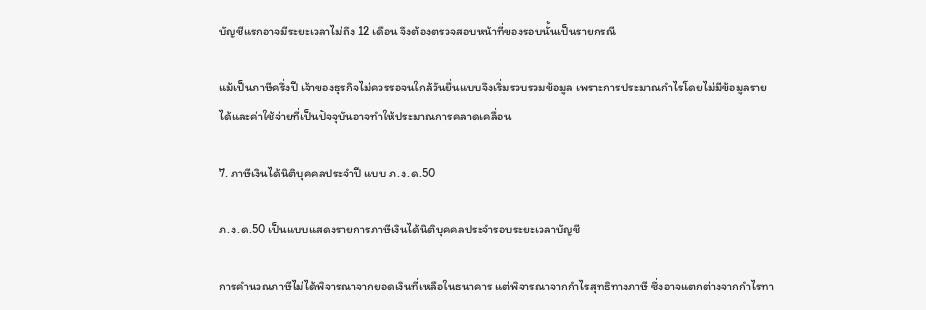บัญชีแรกอาจมีระยะเวลาไม่ถึง 12 เดือน จึงต้องตรวจสอบหน้าที่ของรอบนั้นเป็นรายกรณี

แม้เป็นภาษีครึ่งปี เจ้าของธุรกิจไม่ควรรอจนใกล้วันยื่นแบบจึงเริ่มรวบรวมข้อมูล เพราะการประมาณกำไรโดยไม่มีข้อมูลรายได้และค่าใช้จ่ายที่เป็นปัจจุบันอาจทำให้ประมาณการคลาดเคลื่อน

7. ภาษีเงินได้นิติบุคคลประจำปี แบบ ภ.ง.ด.50

ภ.ง.ด.50 เป็นแบบแสดงรายการภาษีเงินได้นิติบุคคลประจำรอบระยะเวลาบัญชี

การคำนวณภาษีไม่ได้พิจารณาจากยอดเงินที่เหลือในธนาคาร แต่พิจารณาจากกำไรสุทธิทางภาษี ซึ่งอาจแตกต่างจากกำไรทา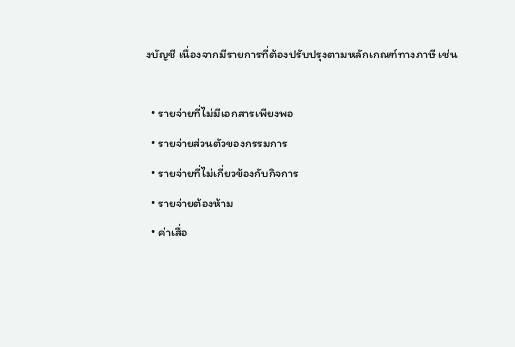งบัญชี เนื่องจากมีรายการที่ต้องปรับปรุงตามหลักเกณฑ์ทางภาษี เช่น

  • รายจ่ายที่ไม่มีเอกสารเพียงพอ
  • รายจ่ายส่วนตัวของกรรมการ
  • รายจ่ายที่ไม่เกี่ยวข้องกับกิจการ
  • รายจ่ายต้องห้าม
  • ค่าเสื่อ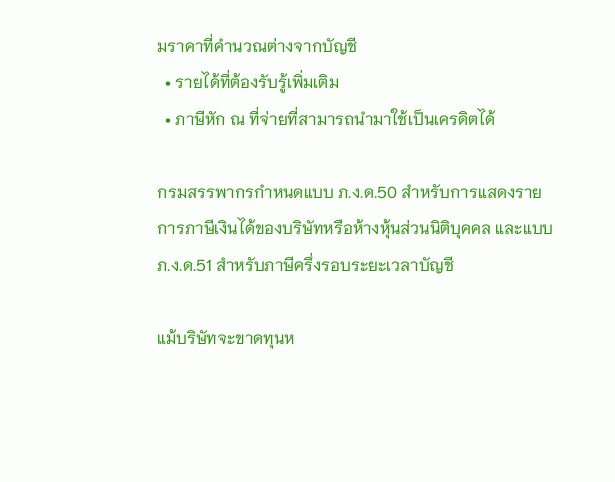มราคาที่คำนวณต่างจากบัญชี
  • รายได้ที่ต้องรับรู้เพิ่มเติม
  • ภาษีหัก ณ ที่จ่ายที่สามารถนำมาใช้เป็นเครดิตได้

กรมสรรพากรกำหนดแบบ ภ.ง.ด.50 สำหรับการแสดงรายการภาษีเงินได้ของบริษัทหรือห้างหุ้นส่วนนิติบุคคล และแบบ ภ.ง.ด.51 สำหรับภาษีครึ่งรอบระยะเวลาบัญชี

แม้บริษัทจะขาดทุนห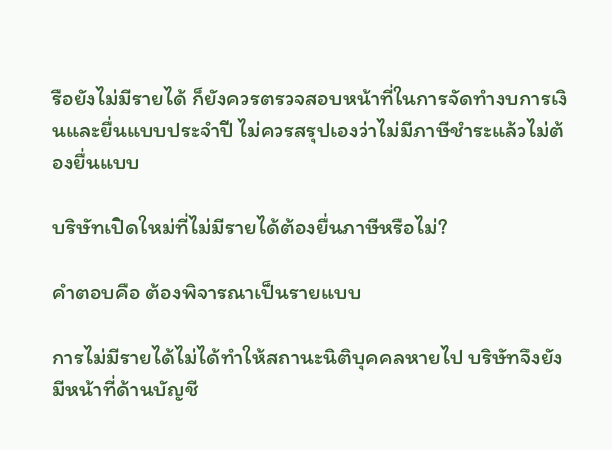รือยังไม่มีรายได้ ก็ยังควรตรวจสอบหน้าที่ในการจัดทำงบการเงินและยื่นแบบประจำปี ไม่ควรสรุปเองว่าไม่มีภาษีชำระแล้วไม่ต้องยื่นแบบ

บริษัทเปิดใหม่ที่ไม่มีรายได้ต้องยื่นภาษีหรือไม่?

คำตอบคือ ต้องพิจารณาเป็นรายแบบ

การไม่มีรายได้ไม่ได้ทำให้สถานะนิติบุคคลหายไป บริษัทจึงยังมีหน้าที่ด้านบัญชี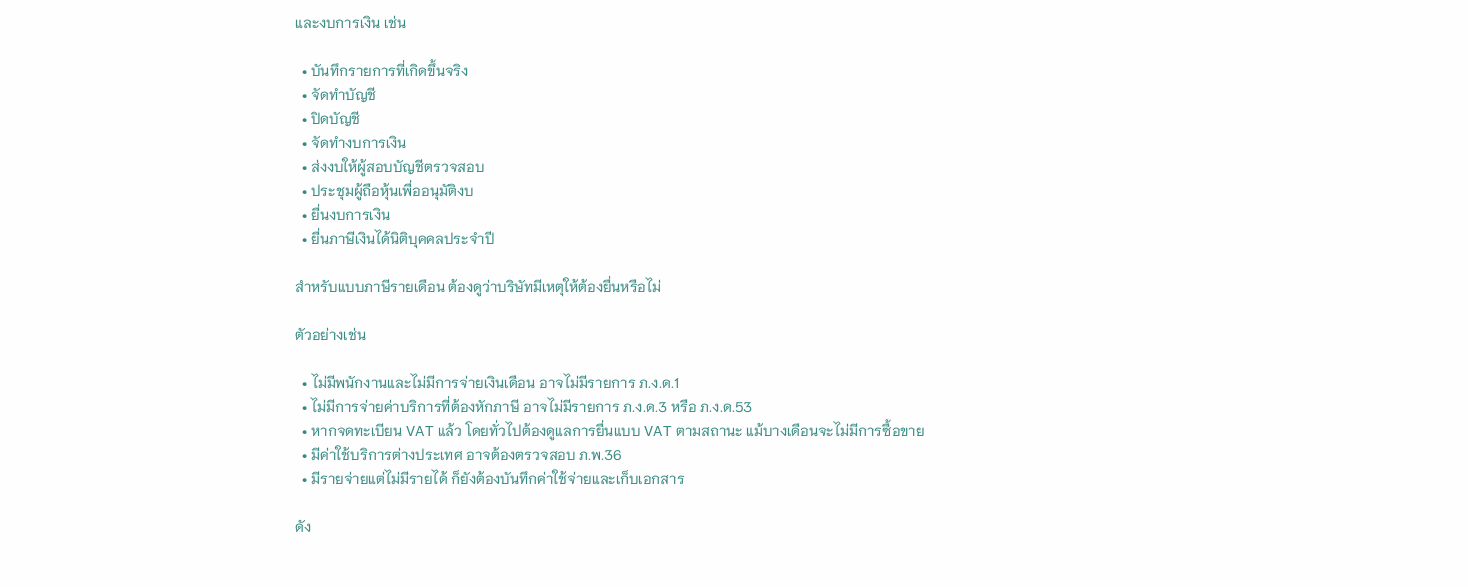และงบการเงิน เช่น

  • บันทึกรายการที่เกิดขึ้นจริง
  • จัดทำบัญชี
  • ปิดบัญชี
  • จัดทำงบการเงิน
  • ส่งงบให้ผู้สอบบัญชีตรวจสอบ
  • ประชุมผู้ถือหุ้นเพื่ออนุมัติงบ
  • ยื่นงบการเงิน
  • ยื่นภาษีเงินได้นิติบุคคลประจำปี

สำหรับแบบภาษีรายเดือน ต้องดูว่าบริษัทมีเหตุให้ต้องยื่นหรือไม่

ตัวอย่างเช่น

  • ไม่มีพนักงานและไม่มีการจ่ายเงินเดือน อาจไม่มีรายการ ภ.ง.ด.1
  • ไม่มีการจ่ายค่าบริการที่ต้องหักภาษี อาจไม่มีรายการ ภ.ง.ด.3 หรือ ภ.ง.ด.53
  • หากจดทะเบียน VAT แล้ว โดยทั่วไปต้องดูแลการยื่นแบบ VAT ตามสถานะ แม้บางเดือนจะไม่มีการซื้อขาย
  • มีค่าใช้บริการต่างประเทศ อาจต้องตรวจสอบ ภ.พ.36
  • มีรายจ่ายแต่ไม่มีรายได้ ก็ยังต้องบันทึกค่าใช้จ่ายและเก็บเอกสาร

ดัง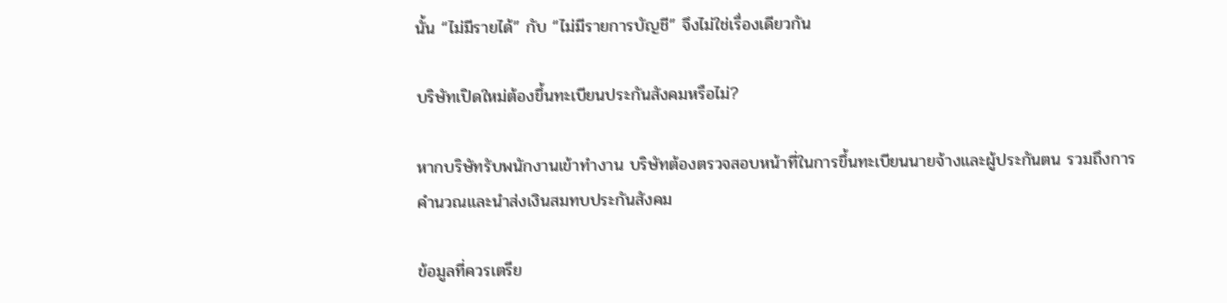นั้น “ไม่มีรายได้” กับ “ไม่มีรายการบัญชี” จึงไม่ใช่เรื่องเดียวกัน

บริษัทเปิดใหม่ต้องขึ้นทะเบียนประกันสังคมหรือไม่?

หากบริษัทรับพนักงานเข้าทำงาน บริษัทต้องตรวจสอบหน้าที่ในการขึ้นทะเบียนนายจ้างและผู้ประกันตน รวมถึงการคำนวณและนำส่งเงินสมทบประกันสังคม

ข้อมูลที่ควรเตรีย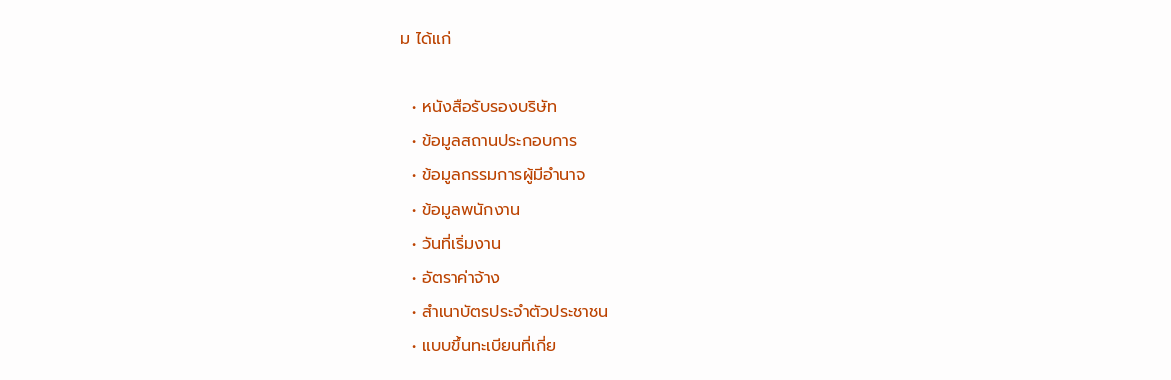ม ได้แก่

  • หนังสือรับรองบริษัท
  • ข้อมูลสถานประกอบการ
  • ข้อมูลกรรมการผู้มีอำนาจ
  • ข้อมูลพนักงาน
  • วันที่เริ่มงาน
  • อัตราค่าจ้าง
  • สำเนาบัตรประจำตัวประชาชน
  • แบบขึ้นทะเบียนที่เกี่ย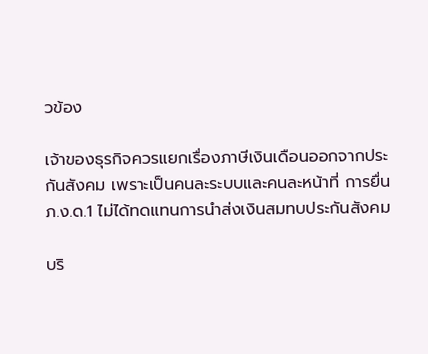วข้อง

เจ้าของธุรกิจควรแยกเรื่องภาษีเงินเดือนออกจากประกันสังคม เพราะเป็นคนละระบบและคนละหน้าที่ การยื่น ภ.ง.ด.1 ไม่ได้ทดแทนการนำส่งเงินสมทบประกันสังคม

บริ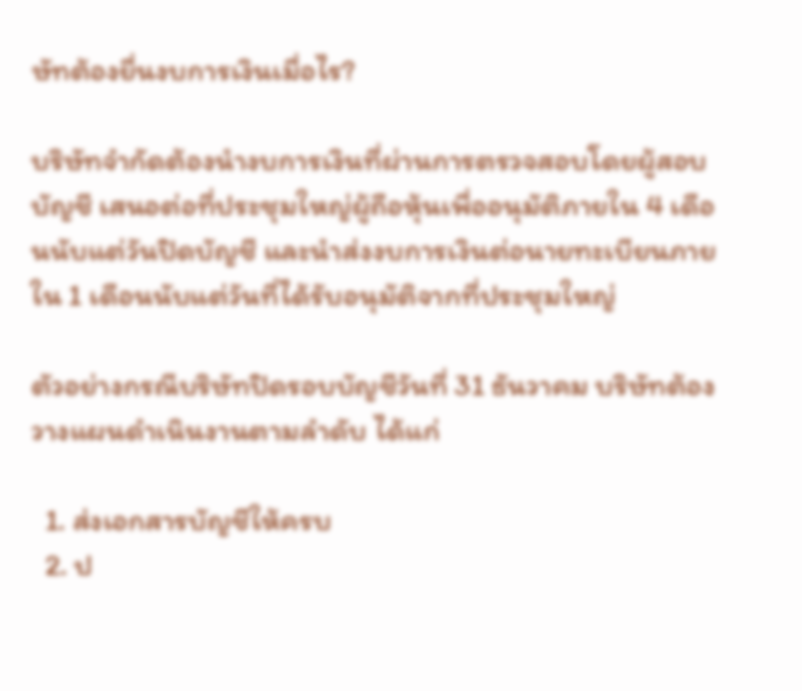ษัทต้องยื่นงบการเงินเมื่อไร?

บริษัทจำกัดต้องนำงบการเงินที่ผ่านการตรวจสอบโดยผู้สอบบัญชี เสนอต่อที่ประชุมใหญ่ผู้ถือหุ้นเพื่ออนุมัติภายใน 4 เดือนนับแต่วันปิดบัญชี และนำส่งงบการเงินต่อนายทะเบียนภายใน 1 เดือนนับแต่วันที่ได้รับอนุมัติจากที่ประชุมใหญ่

ตัวอย่างกรณีบริษัทปิดรอบบัญชีวันที่ 31 ธันวาคม บริษัทต้องวางแผนดำเนินงานตามลำดับ ได้แก่

  1. ส่งเอกสารบัญชีให้ครบ
  2. ป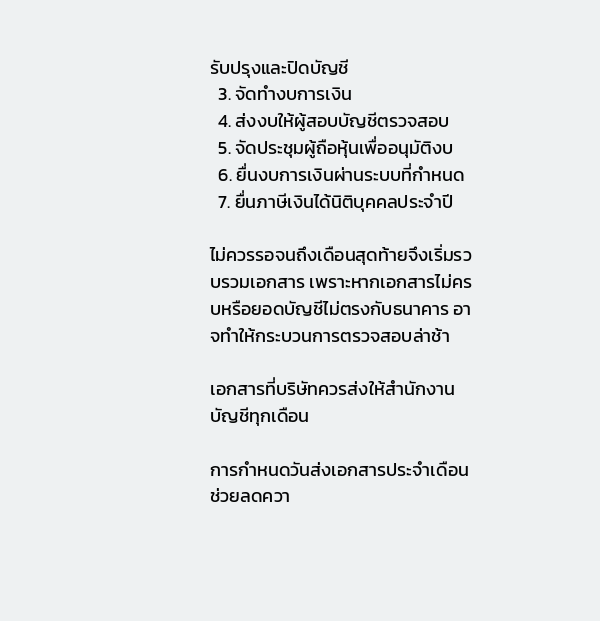รับปรุงและปิดบัญชี
  3. จัดทำงบการเงิน
  4. ส่งงบให้ผู้สอบบัญชีตรวจสอบ
  5. จัดประชุมผู้ถือหุ้นเพื่ออนุมัติงบ
  6. ยื่นงบการเงินผ่านระบบที่กำหนด
  7. ยื่นภาษีเงินได้นิติบุคคลประจำปี

ไม่ควรรอจนถึงเดือนสุดท้ายจึงเริ่มรวบรวมเอกสาร เพราะหากเอกสารไม่ครบหรือยอดบัญชีไม่ตรงกับธนาคาร อาจทำให้กระบวนการตรวจสอบล่าช้า

เอกสารที่บริษัทควรส่งให้สำนักงานบัญชีทุกเดือน

การกำหนดวันส่งเอกสารประจำเดือนช่วยลดควา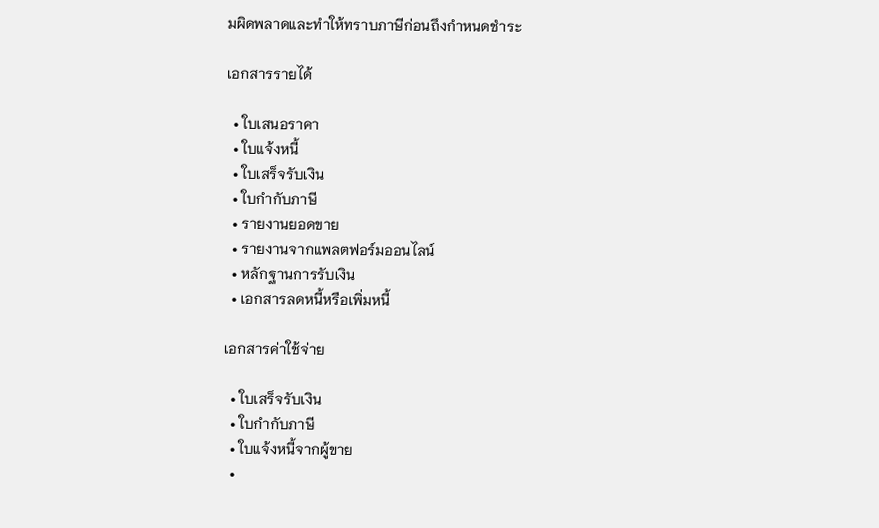มผิดพลาดและทำให้ทราบภาษีก่อนถึงกำหนดชำระ

เอกสารรายได้

  • ใบเสนอราคา
  • ใบแจ้งหนี้
  • ใบเสร็จรับเงิน
  • ใบกำกับภาษี
  • รายงานยอดขาย
  • รายงานจากแพลตฟอร์มออนไลน์
  • หลักฐานการรับเงิน
  • เอกสารลดหนี้หรือเพิ่มหนี้

เอกสารค่าใช้จ่าย

  • ใบเสร็จรับเงิน
  • ใบกำกับภาษี
  • ใบแจ้งหนี้จากผู้ขาย
  •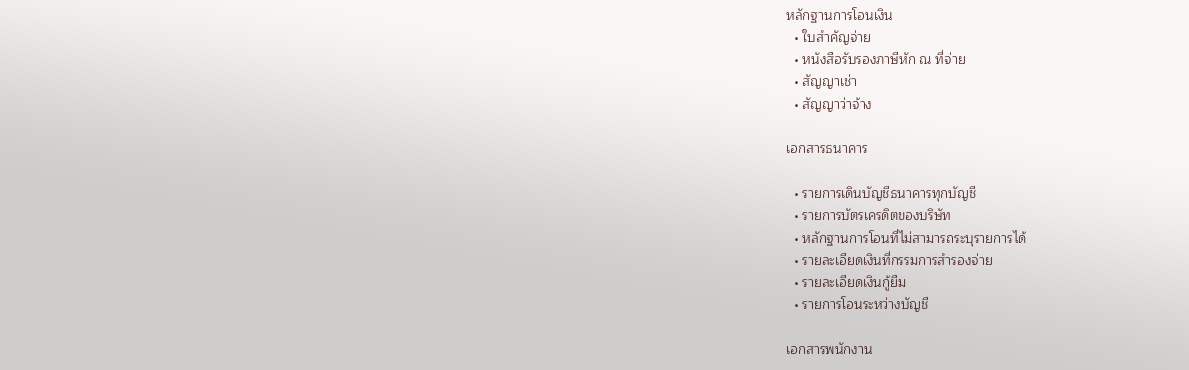หลักฐานการโอนเงิน
  • ใบสำคัญจ่าย
  • หนังสือรับรองภาษีหัก ณ ที่จ่าย
  • สัญญาเช่า
  • สัญญาว่าจ้าง

เอกสารธนาคาร

  • รายการเดินบัญชีธนาคารทุกบัญชี
  • รายการบัตรเครดิตของบริษัท
  • หลักฐานการโอนที่ไม่สามารถระบุรายการได้
  • รายละเอียดเงินที่กรรมการสำรองจ่าย
  • รายละเอียดเงินกู้ยืม
  • รายการโอนระหว่างบัญชี

เอกสารพนักงาน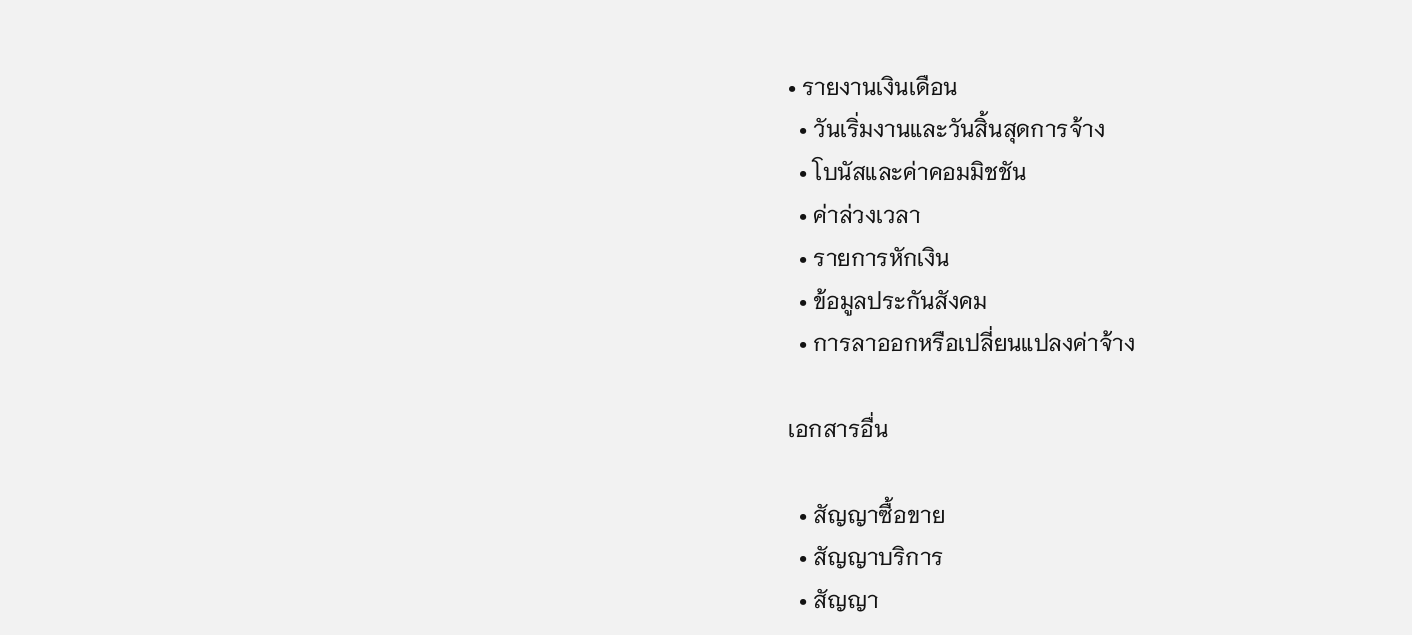• รายงานเงินเดือน
  • วันเริ่มงานและวันสิ้นสุดการจ้าง
  • โบนัสและค่าคอมมิชชัน
  • ค่าล่วงเวลา
  • รายการหักเงิน
  • ข้อมูลประกันสังคม
  • การลาออกหรือเปลี่ยนแปลงค่าจ้าง

เอกสารอื่น

  • สัญญาซื้อขาย
  • สัญญาบริการ
  • สัญญา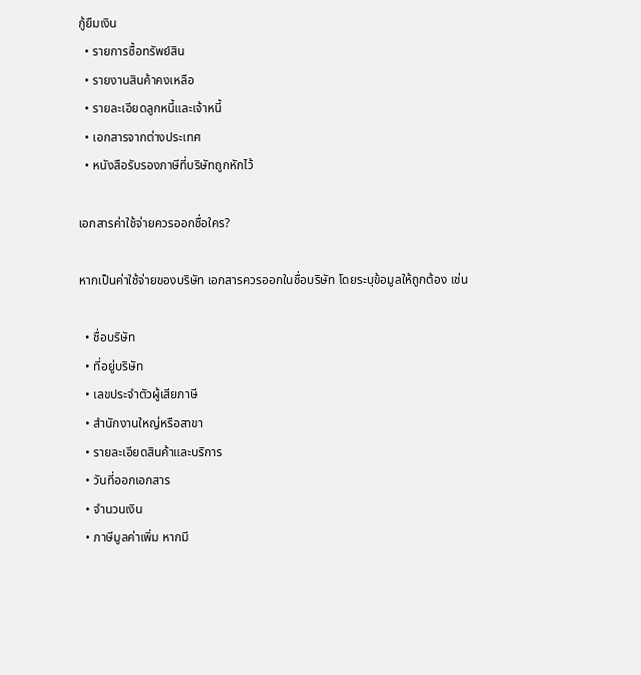กู้ยืมเงิน
  • รายการซื้อทรัพย์สิน
  • รายงานสินค้าคงเหลือ
  • รายละเอียดลูกหนี้และเจ้าหนี้
  • เอกสารจากต่างประเทศ
  • หนังสือรับรองภาษีที่บริษัทถูกหักไว้

เอกสารค่าใช้จ่ายควรออกชื่อใคร?

หากเป็นค่าใช้จ่ายของบริษัท เอกสารควรออกในชื่อบริษัท โดยระบุข้อมูลให้ถูกต้อง เช่น

  • ชื่อบริษัท
  • ที่อยู่บริษัท
  • เลขประจำตัวผู้เสียภาษี
  • สำนักงานใหญ่หรือสาขา
  • รายละเอียดสินค้าและบริการ
  • วันที่ออกเอกสาร
  • จำนวนเงิน
  • ภาษีมูลค่าเพิ่ม หากมี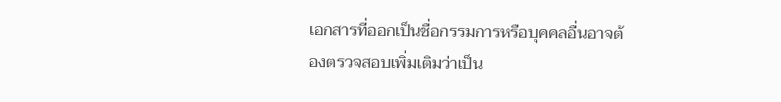เอกสารที่ออกเป็นชื่อกรรมการหรือบุคคลอื่นอาจต้องตรวจสอบเพิ่มเติมว่าเป็น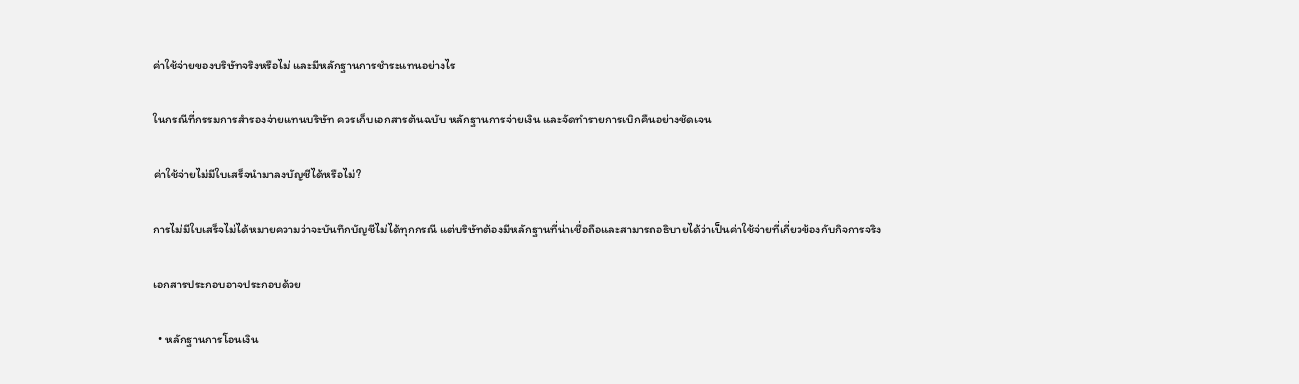ค่าใช้จ่ายของบริษัทจริงหรือไม่ และมีหลักฐานการชำระแทนอย่างไร

ในกรณีที่กรรมการสำรองจ่ายแทนบริษัท ควรเก็บเอกสารต้นฉบับ หลักฐานการจ่ายเงิน และจัดทำรายการเบิกคืนอย่างชัดเจน

ค่าใช้จ่ายไม่มีใบเสร็จนำมาลงบัญชีได้หรือไม่?

การไม่มีใบเสร็จไม่ได้หมายความว่าจะบันทึกบัญชีไม่ได้ทุกกรณี แต่บริษัทต้องมีหลักฐานที่น่าเชื่อถือและสามารถอธิบายได้ว่าเป็นค่าใช้จ่ายที่เกี่ยวข้องกับกิจการจริง

เอกสารประกอบอาจประกอบด้วย

  • หลักฐานการโอนเงิน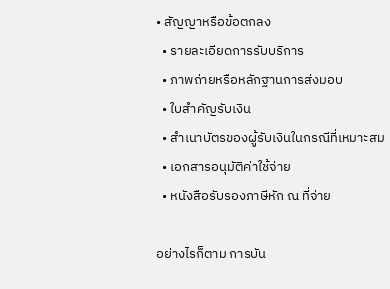• สัญญาหรือข้อตกลง
  • รายละเอียดการรับบริการ
  • ภาพถ่ายหรือหลักฐานการส่งมอบ
  • ใบสำคัญรับเงิน
  • สำเนาบัตรของผู้รับเงินในกรณีที่เหมาะสม
  • เอกสารอนุมัติค่าใช้จ่าย
  • หนังสือรับรองภาษีหัก ณ ที่จ่าย

อย่างไรก็ตาม การบัน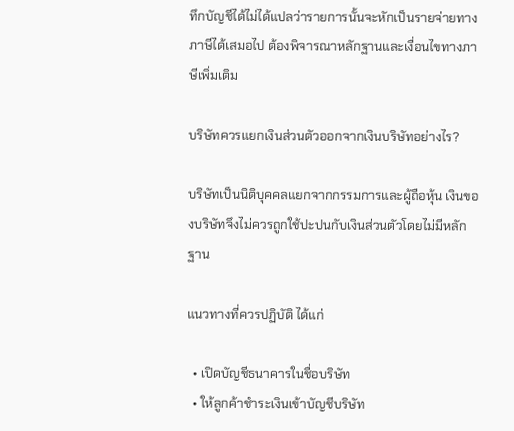ทึกบัญชีได้ไม่ได้แปลว่ารายการนั้นจะหักเป็นรายจ่ายทางภาษีได้เสมอไป ต้องพิจารณาหลักฐานและเงื่อนไขทางภาษีเพิ่มเติม

บริษัทควรแยกเงินส่วนตัวออกจากเงินบริษัทอย่างไร?

บริษัทเป็นนิติบุคคลแยกจากกรรมการและผู้ถือหุ้น เงินของบริษัทจึงไม่ควรถูกใช้ปะปนกับเงินส่วนตัวโดยไม่มีหลักฐาน

แนวทางที่ควรปฏิบัติ ได้แก่

  • เปิดบัญชีธนาคารในชื่อบริษัท
  • ให้ลูกค้าชำระเงินเข้าบัญชีบริษัท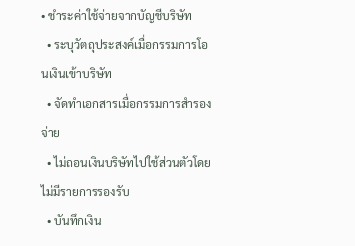• ชำระค่าใช้จ่ายจากบัญชีบริษัท
  • ระบุวัตถุประสงค์เมื่อกรรมการโอนเงินเข้าบริษัท
  • จัดทำเอกสารเมื่อกรรมการสำรองจ่าย
  • ไม่ถอนเงินบริษัทไปใช้ส่วนตัวโดยไม่มีรายการรองรับ
  • บันทึกเงิน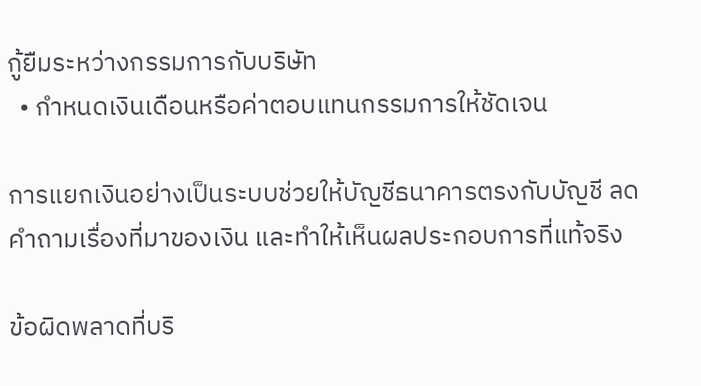กู้ยืมระหว่างกรรมการกับบริษัท
  • กำหนดเงินเดือนหรือค่าตอบแทนกรรมการให้ชัดเจน

การแยกเงินอย่างเป็นระบบช่วยให้บัญชีธนาคารตรงกับบัญชี ลดคำถามเรื่องที่มาของเงิน และทำให้เห็นผลประกอบการที่แท้จริง

ข้อผิดพลาดที่บริ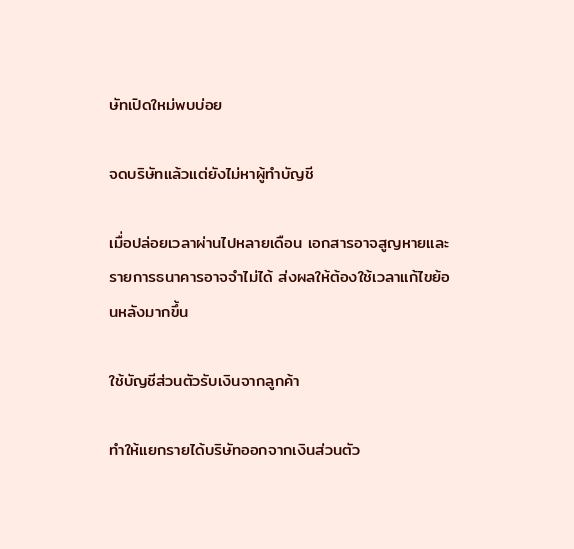ษัทเปิดใหม่พบบ่อย

จดบริษัทแล้วแต่ยังไม่หาผู้ทำบัญชี

เมื่อปล่อยเวลาผ่านไปหลายเดือน เอกสารอาจสูญหายและรายการธนาคารอาจจำไม่ได้ ส่งผลให้ต้องใช้เวลาแก้ไขย้อนหลังมากขึ้น

ใช้บัญชีส่วนตัวรับเงินจากลูกค้า

ทำให้แยกรายได้บริษัทออกจากเงินส่วนตัว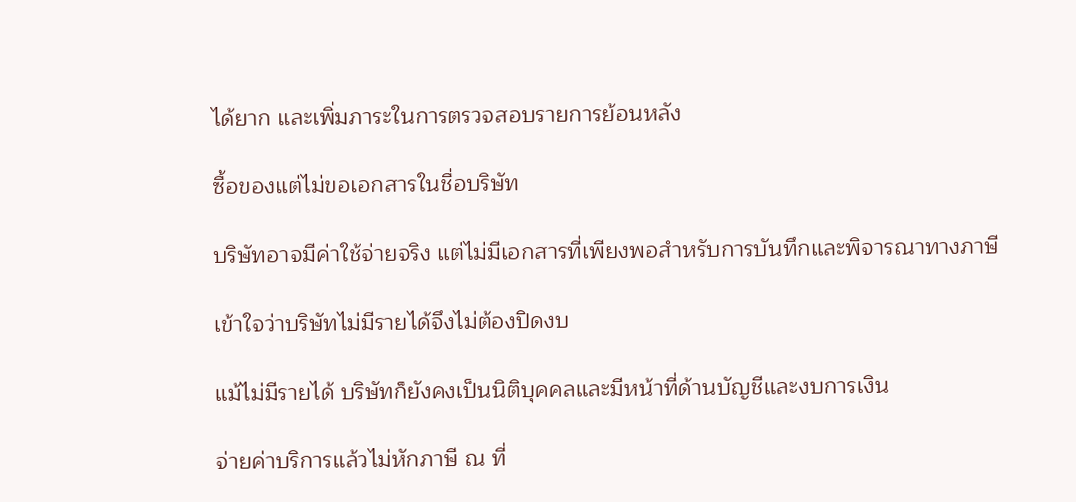ได้ยาก และเพิ่มภาระในการตรวจสอบรายการย้อนหลัง

ซื้อของแต่ไม่ขอเอกสารในชื่อบริษัท

บริษัทอาจมีค่าใช้จ่ายจริง แต่ไม่มีเอกสารที่เพียงพอสำหรับการบันทึกและพิจารณาทางภาษี

เข้าใจว่าบริษัทไม่มีรายได้จึงไม่ต้องปิดงบ

แม้ไม่มีรายได้ บริษัทก็ยังคงเป็นนิติบุคคลและมีหน้าที่ด้านบัญชีและงบการเงิน

จ่ายค่าบริการแล้วไม่หักภาษี ณ ที่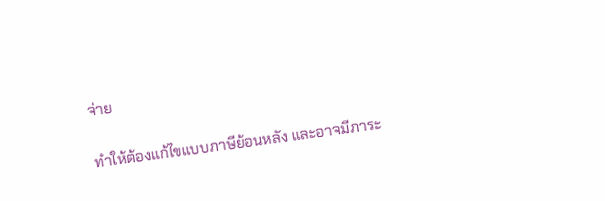จ่าย

ทำให้ต้องแก้ไขแบบภาษีย้อนหลัง และอาจมีภาระ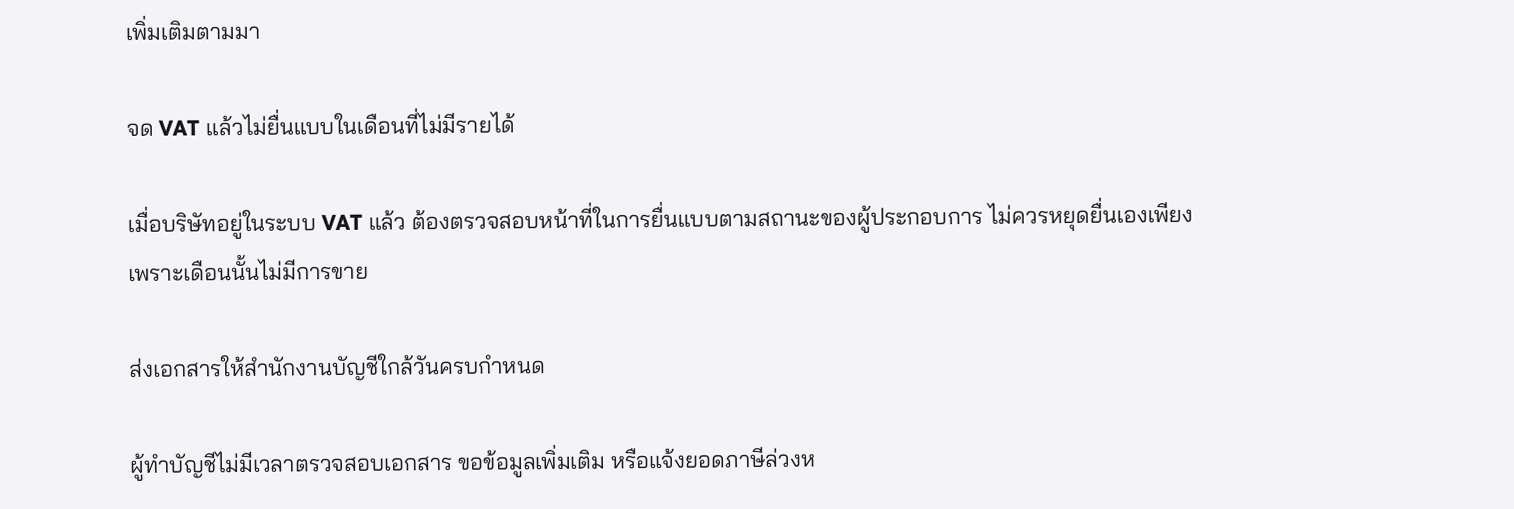เพิ่มเติมตามมา

จด VAT แล้วไม่ยื่นแบบในเดือนที่ไม่มีรายได้

เมื่อบริษัทอยู่ในระบบ VAT แล้ว ต้องตรวจสอบหน้าที่ในการยื่นแบบตามสถานะของผู้ประกอบการ ไม่ควรหยุดยื่นเองเพียงเพราะเดือนนั้นไม่มีการขาย

ส่งเอกสารให้สำนักงานบัญชีใกล้วันครบกำหนด

ผู้ทำบัญชีไม่มีเวลาตรวจสอบเอกสาร ขอข้อมูลเพิ่มเติม หรือแจ้งยอดภาษีล่วงห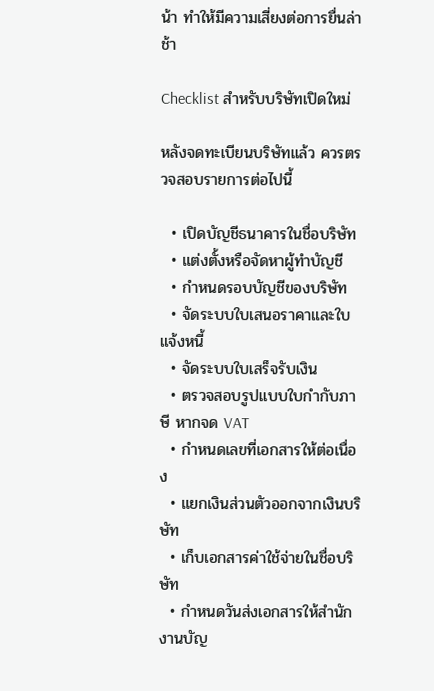น้า ทำให้มีความเสี่ยงต่อการยื่นล่าช้า

Checklist สำหรับบริษัทเปิดใหม่

หลังจดทะเบียนบริษัทแล้ว ควรตรวจสอบรายการต่อไปนี้

  • เปิดบัญชีธนาคารในชื่อบริษัท
  • แต่งตั้งหรือจัดหาผู้ทำบัญชี
  • กำหนดรอบบัญชีของบริษัท
  • จัดระบบใบเสนอราคาและใบแจ้งหนี้
  • จัดระบบใบเสร็จรับเงิน
  • ตรวจสอบรูปแบบใบกำกับภาษี หากจด VAT
  • กำหนดเลขที่เอกสารให้ต่อเนื่อง
  • แยกเงินส่วนตัวออกจากเงินบริษัท
  • เก็บเอกสารค่าใช้จ่ายในชื่อบริษัท
  • กำหนดวันส่งเอกสารให้สำนักงานบัญ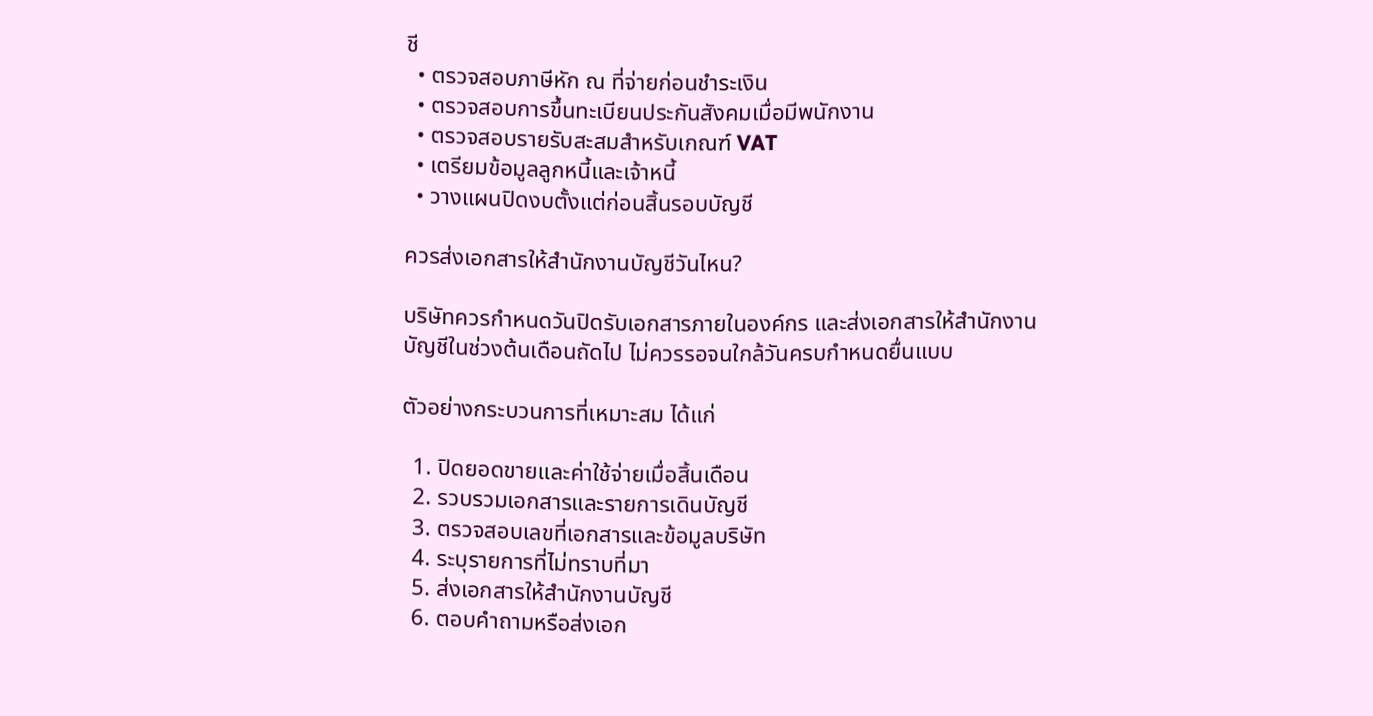ชี
  • ตรวจสอบภาษีหัก ณ ที่จ่ายก่อนชำระเงิน
  • ตรวจสอบการขึ้นทะเบียนประกันสังคมเมื่อมีพนักงาน
  • ตรวจสอบรายรับสะสมสำหรับเกณฑ์ VAT
  • เตรียมข้อมูลลูกหนี้และเจ้าหนี้
  • วางแผนปิดงบตั้งแต่ก่อนสิ้นรอบบัญชี

ควรส่งเอกสารให้สำนักงานบัญชีวันไหน?

บริษัทควรกำหนดวันปิดรับเอกสารภายในองค์กร และส่งเอกสารให้สำนักงานบัญชีในช่วงต้นเดือนถัดไป ไม่ควรรอจนใกล้วันครบกำหนดยื่นแบบ

ตัวอย่างกระบวนการที่เหมาะสม ได้แก่

  1. ปิดยอดขายและค่าใช้จ่ายเมื่อสิ้นเดือน
  2. รวบรวมเอกสารและรายการเดินบัญชี
  3. ตรวจสอบเลขที่เอกสารและข้อมูลบริษัท
  4. ระบุรายการที่ไม่ทราบที่มา
  5. ส่งเอกสารให้สำนักงานบัญชี
  6. ตอบคำถามหรือส่งเอก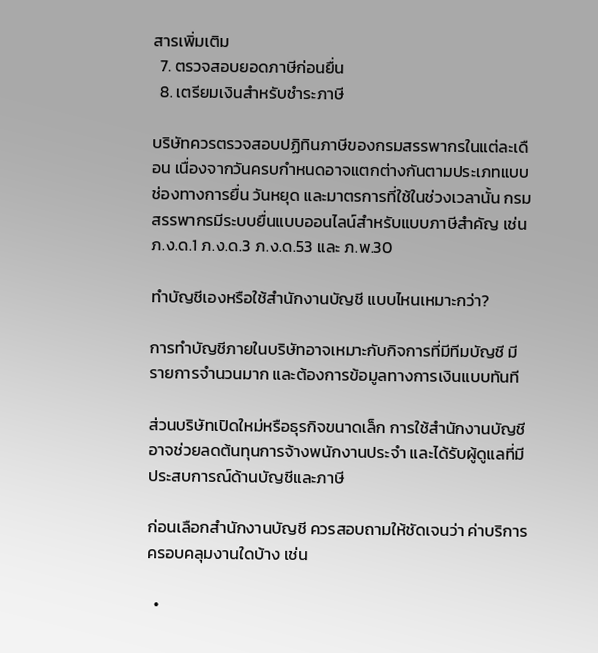สารเพิ่มเติม
  7. ตรวจสอบยอดภาษีก่อนยื่น
  8. เตรียมเงินสำหรับชำระภาษี

บริษัทควรตรวจสอบปฏิทินภาษีของกรมสรรพากรในแต่ละเดือน เนื่องจากวันครบกำหนดอาจแตกต่างกันตามประเภทแบบ ช่องทางการยื่น วันหยุด และมาตรการที่ใช้ในช่วงเวลานั้น กรมสรรพากรมีระบบยื่นแบบออนไลน์สำหรับแบบภาษีสำคัญ เช่น ภ.ง.ด.1 ภ.ง.ด.3 ภ.ง.ด.53 และ ภ.พ.30

ทำบัญชีเองหรือใช้สำนักงานบัญชี แบบไหนเหมาะกว่า?

การทำบัญชีภายในบริษัทอาจเหมาะกับกิจการที่มีทีมบัญชี มีรายการจำนวนมาก และต้องการข้อมูลทางการเงินแบบทันที

ส่วนบริษัทเปิดใหม่หรือธุรกิจขนาดเล็ก การใช้สำนักงานบัญชีอาจช่วยลดต้นทุนการจ้างพนักงานประจำ และได้รับผู้ดูแลที่มีประสบการณ์ด้านบัญชีและภาษี

ก่อนเลือกสำนักงานบัญชี ควรสอบถามให้ชัดเจนว่า ค่าบริการครอบคลุมงานใดบ้าง เช่น

  •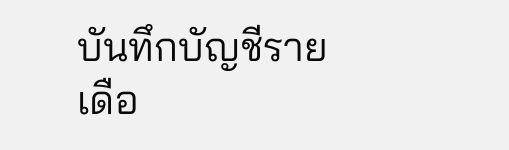บันทึกบัญชีรายเดือ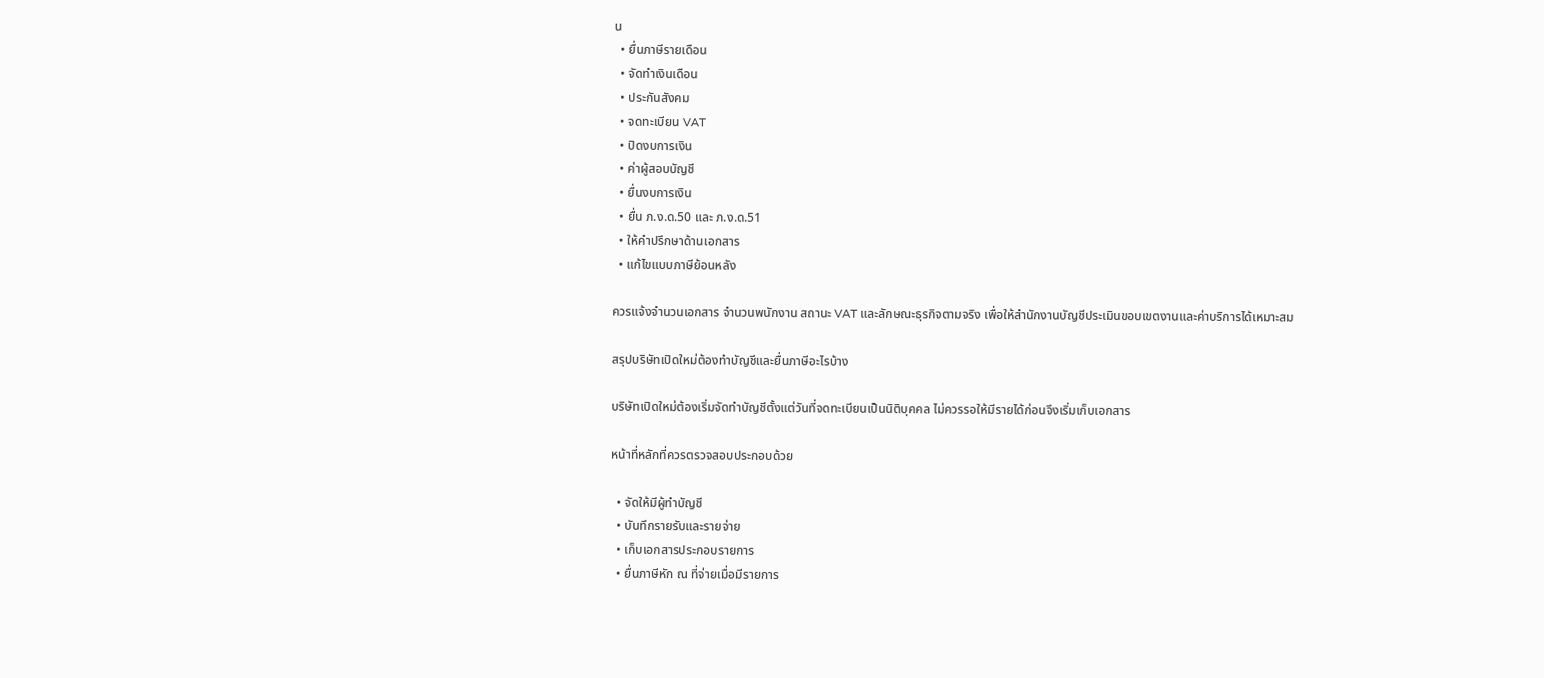น
  • ยื่นภาษีรายเดือน
  • จัดทำเงินเดือน
  • ประกันสังคม
  • จดทะเบียน VAT
  • ปิดงบการเงิน
  • ค่าผู้สอบบัญชี
  • ยื่นงบการเงิน
  • ยื่น ภ.ง.ด.50 และ ภ.ง.ด.51
  • ให้คำปรึกษาด้านเอกสาร
  • แก้ไขแบบภาษีย้อนหลัง

ควรแจ้งจำนวนเอกสาร จำนวนพนักงาน สถานะ VAT และลักษณะธุรกิจตามจริง เพื่อให้สำนักงานบัญชีประเมินขอบเขตงานและค่าบริการได้เหมาะสม

สรุปบริษัทเปิดใหม่ต้องทำบัญชีและยื่นภาษีอะไรบ้าง

บริษัทเปิดใหม่ต้องเริ่มจัดทำบัญชีตั้งแต่วันที่จดทะเบียนเป็นนิติบุคคล ไม่ควรรอให้มีรายได้ก่อนจึงเริ่มเก็บเอกสาร

หน้าที่หลักที่ควรตรวจสอบประกอบด้วย

  • จัดให้มีผู้ทำบัญชี
  • บันทึกรายรับและรายจ่าย
  • เก็บเอกสารประกอบรายการ
  • ยื่นภาษีหัก ณ ที่จ่ายเมื่อมีรายการ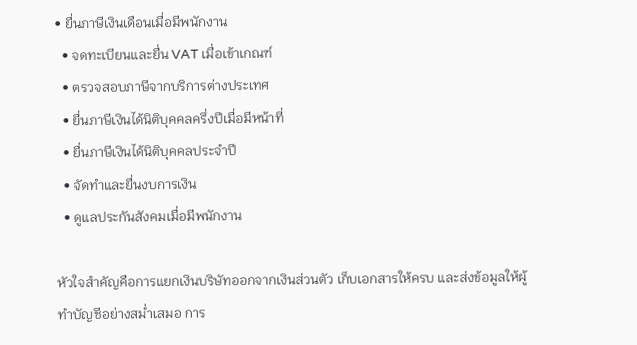• ยื่นภาษีเงินเดือนเมื่อมีพนักงาน
  • จดทะเบียนและยื่น VAT เมื่อเข้าเกณฑ์
  • ตรวจสอบภาษีจากบริการต่างประเทศ
  • ยื่นภาษีเงินได้นิติบุคคลครึ่งปีเมื่อมีหน้าที่
  • ยื่นภาษีเงินได้นิติบุคคลประจำปี
  • จัดทำและยื่นงบการเงิน
  • ดูแลประกันสังคมเมื่อมีพนักงาน

หัวใจสำคัญคือการแยกเงินบริษัทออกจากเงินส่วนตัว เก็บเอกสารให้ครบ และส่งข้อมูลให้ผู้ทำบัญชีอย่างสม่ำเสมอ การ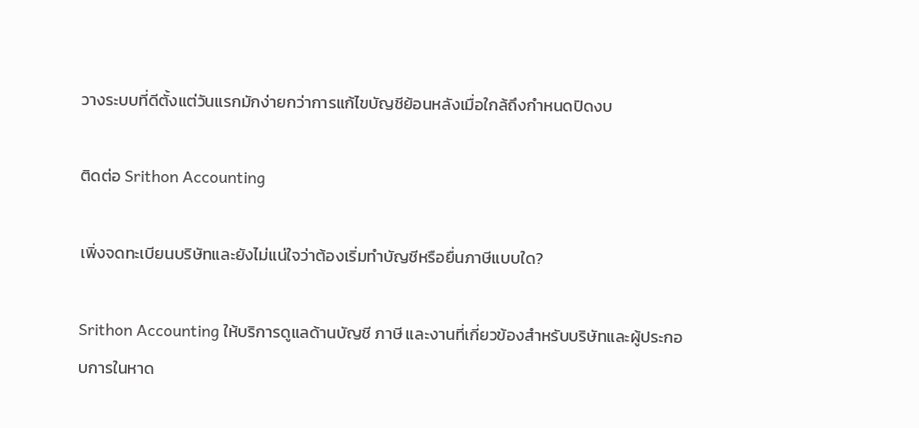วางระบบที่ดีตั้งแต่วันแรกมักง่ายกว่าการแก้ไขบัญชีย้อนหลังเมื่อใกล้ถึงกำหนดปิดงบ

ติดต่อ Srithon Accounting

เพิ่งจดทะเบียนบริษัทและยังไม่แน่ใจว่าต้องเริ่มทำบัญชีหรือยื่นภาษีแบบใด?

Srithon Accounting ให้บริการดูแลด้านบัญชี ภาษี และงานที่เกี่ยวข้องสำหรับบริษัทและผู้ประกอบการในหาด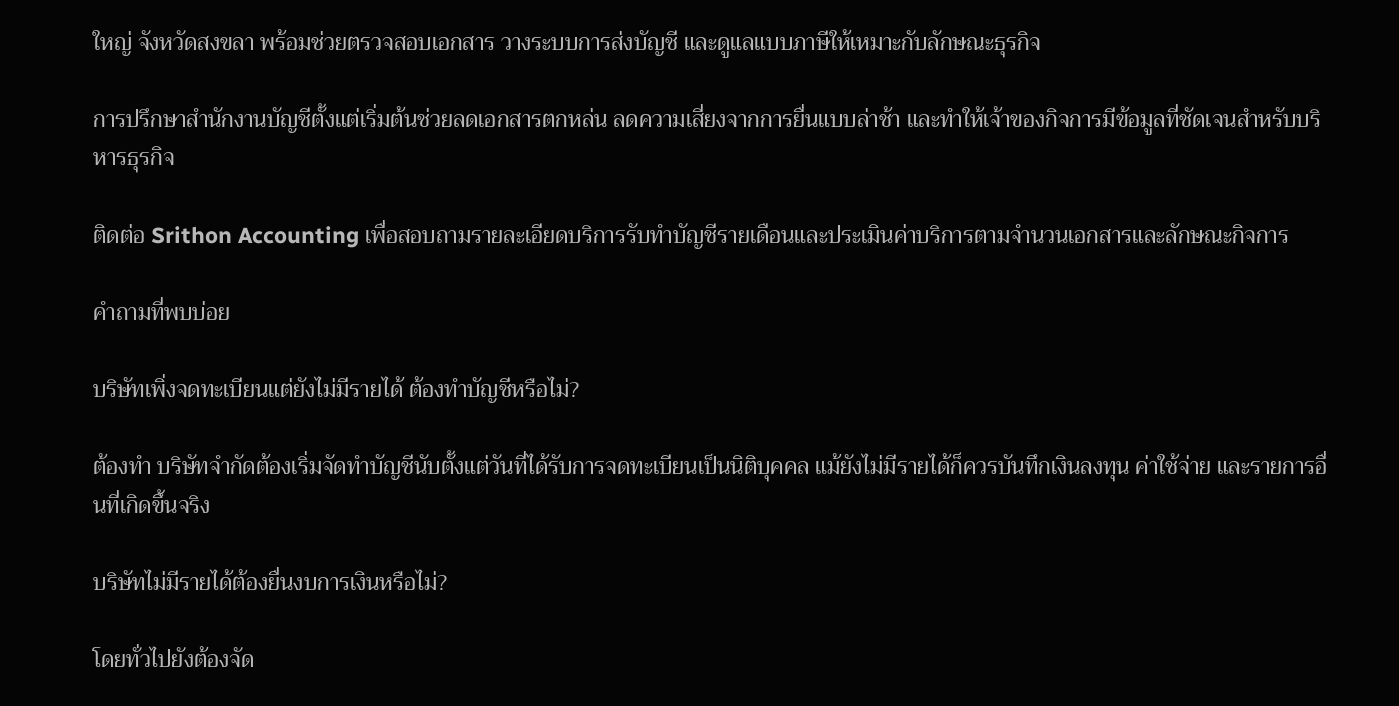ใหญ่ จังหวัดสงขลา พร้อมช่วยตรวจสอบเอกสาร วางระบบการส่งบัญชี และดูแลแบบภาษีให้เหมาะกับลักษณะธุรกิจ

การปรึกษาสำนักงานบัญชีตั้งแต่เริ่มต้นช่วยลดเอกสารตกหล่น ลดความเสี่ยงจากการยื่นแบบล่าช้า และทำให้เจ้าของกิจการมีข้อมูลที่ชัดเจนสำหรับบริหารธุรกิจ

ติดต่อ Srithon Accounting เพื่อสอบถามรายละเอียดบริการรับทำบัญชีรายเดือนและประเมินค่าบริการตามจำนวนเอกสารและลักษณะกิจการ

คำถามที่พบบ่อย

บริษัทเพิ่งจดทะเบียนแต่ยังไม่มีรายได้ ต้องทำบัญชีหรือไม่?

ต้องทำ บริษัทจำกัดต้องเริ่มจัดทำบัญชีนับตั้งแต่วันที่ได้รับการจดทะเบียนเป็นนิติบุคคล แม้ยังไม่มีรายได้ก็ควรบันทึกเงินลงทุน ค่าใช้จ่าย และรายการอื่นที่เกิดขึ้นจริง

บริษัทไม่มีรายได้ต้องยื่นงบการเงินหรือไม่?

โดยทั่วไปยังต้องจัด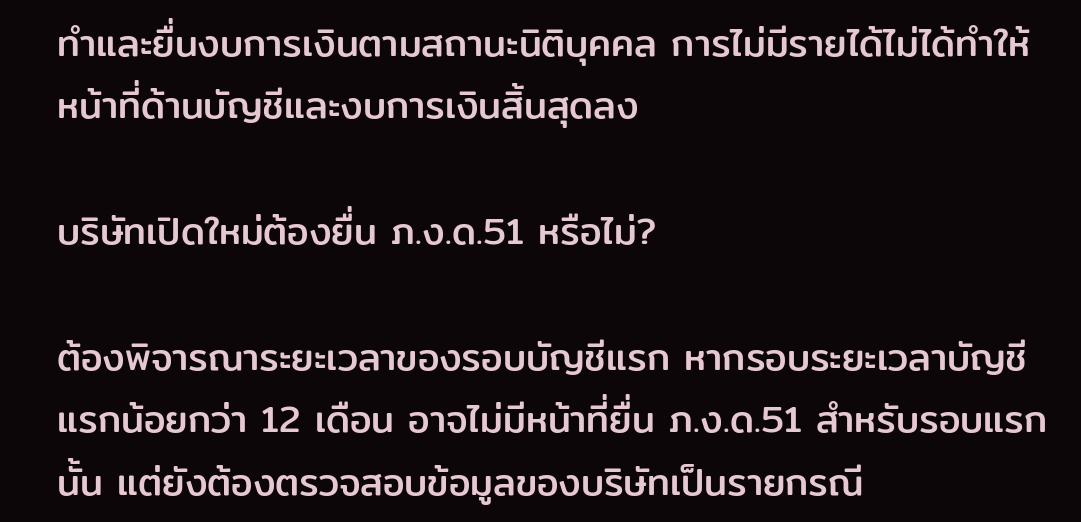ทำและยื่นงบการเงินตามสถานะนิติบุคคล การไม่มีรายได้ไม่ได้ทำให้หน้าที่ด้านบัญชีและงบการเงินสิ้นสุดลง

บริษัทเปิดใหม่ต้องยื่น ภ.ง.ด.51 หรือไม่?

ต้องพิจารณาระยะเวลาของรอบบัญชีแรก หากรอบระยะเวลาบัญชีแรกน้อยกว่า 12 เดือน อาจไม่มีหน้าที่ยื่น ภ.ง.ด.51 สำหรับรอบแรกนั้น แต่ยังต้องตรวจสอบข้อมูลของบริษัทเป็นรายกรณี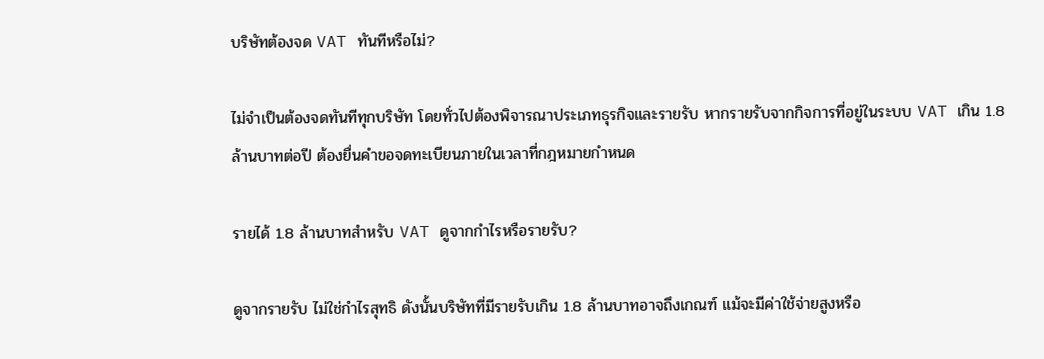บริษัทต้องจด VAT ทันทีหรือไม่?

ไม่จำเป็นต้องจดทันทีทุกบริษัท โดยทั่วไปต้องพิจารณาประเภทธุรกิจและรายรับ หากรายรับจากกิจการที่อยู่ในระบบ VAT เกิน 1.8 ล้านบาทต่อปี ต้องยื่นคำขอจดทะเบียนภายในเวลาที่กฎหมายกำหนด

รายได้ 1.8 ล้านบาทสำหรับ VAT ดูจากกำไรหรือรายรับ?

ดูจากรายรับ ไม่ใช่กำไรสุทธิ ดังนั้นบริษัทที่มีรายรับเกิน 1.8 ล้านบาทอาจถึงเกณฑ์ แม้จะมีค่าใช้จ่ายสูงหรือ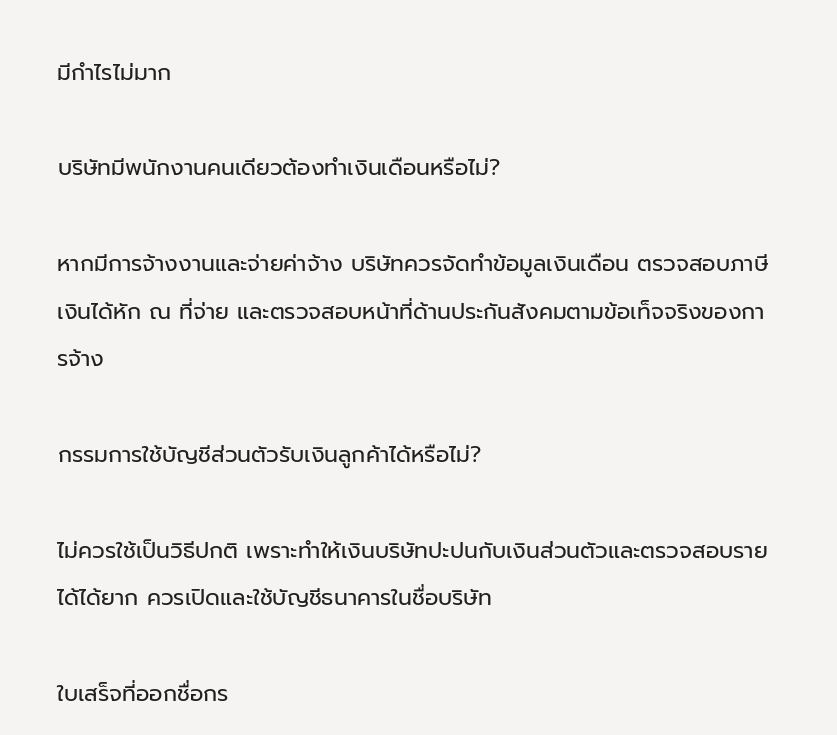มีกำไรไม่มาก

บริษัทมีพนักงานคนเดียวต้องทำเงินเดือนหรือไม่?

หากมีการจ้างงานและจ่ายค่าจ้าง บริษัทควรจัดทำข้อมูลเงินเดือน ตรวจสอบภาษีเงินได้หัก ณ ที่จ่าย และตรวจสอบหน้าที่ด้านประกันสังคมตามข้อเท็จจริงของการจ้าง

กรรมการใช้บัญชีส่วนตัวรับเงินลูกค้าได้หรือไม่?

ไม่ควรใช้เป็นวิธีปกติ เพราะทำให้เงินบริษัทปะปนกับเงินส่วนตัวและตรวจสอบรายได้ได้ยาก ควรเปิดและใช้บัญชีธนาคารในชื่อบริษัท

ใบเสร็จที่ออกชื่อกร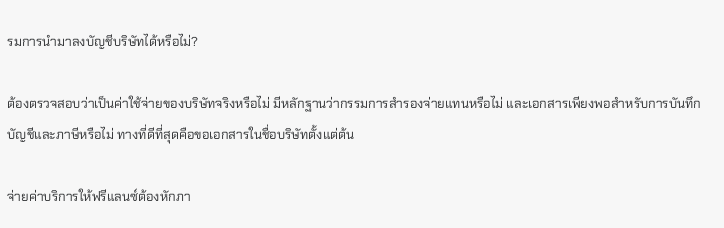รมการนำมาลงบัญชีบริษัทได้หรือไม่?

ต้องตรวจสอบว่าเป็นค่าใช้จ่ายของบริษัทจริงหรือไม่ มีหลักฐานว่ากรรมการสำรองจ่ายแทนหรือไม่ และเอกสารเพียงพอสำหรับการบันทึกบัญชีและภาษีหรือไม่ ทางที่ดีที่สุดคือขอเอกสารในชื่อบริษัทตั้งแต่ต้น

จ่ายค่าบริการให้ฟรีแลนซ์ต้องหักภา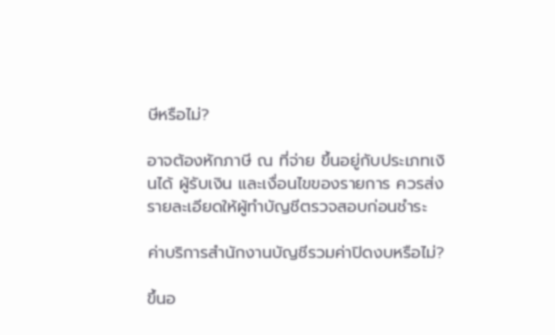ษีหรือไม่?

อาจต้องหักภาษี ณ ที่จ่าย ขึ้นอยู่กับประเภทเงินได้ ผู้รับเงิน และเงื่อนไขของรายการ ควรส่งรายละเอียดให้ผู้ทำบัญชีตรวจสอบก่อนชำระ

ค่าบริการสำนักงานบัญชีรวมค่าปิดงบหรือไม่?

ขึ้นอ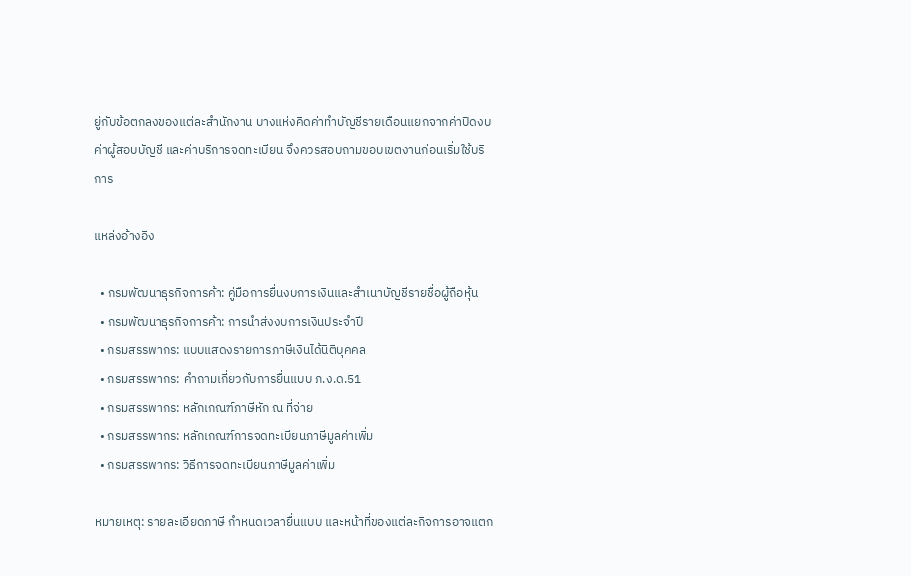ยู่กับข้อตกลงของแต่ละสำนักงาน บางแห่งคิดค่าทำบัญชีรายเดือนแยกจากค่าปิดงบ ค่าผู้สอบบัญชี และค่าบริการจดทะเบียน จึงควรสอบถามขอบเขตงานก่อนเริ่มใช้บริการ

แหล่งอ้างอิง

  • กรมพัฒนาธุรกิจการค้า: คู่มือการยื่นงบการเงินและสำเนาบัญชีรายชื่อผู้ถือหุ้น
  • กรมพัฒนาธุรกิจการค้า: การนำส่งงบการเงินประจำปี
  • กรมสรรพากร: แบบแสดงรายการภาษีเงินได้นิติบุคคล
  • กรมสรรพากร: คำถามเกี่ยวกับการยื่นแบบ ภ.ง.ด.51
  • กรมสรรพากร: หลักเกณฑ์ภาษีหัก ณ ที่จ่าย
  • กรมสรรพากร: หลักเกณฑ์การจดทะเบียนภาษีมูลค่าเพิ่ม
  • กรมสรรพากร: วิธีการจดทะเบียนภาษีมูลค่าเพิ่ม

หมายเหตุ: รายละเอียดภาษี กำหนดเวลายื่นแบบ และหน้าที่ของแต่ละกิจการอาจแตก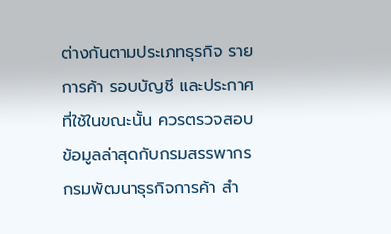ต่างกันตามประเภทธุรกิจ รายการค้า รอบบัญชี และประกาศที่ใช้ในขณะนั้น ควรตรวจสอบข้อมูลล่าสุดกับกรมสรรพากร กรมพัฒนาธุรกิจการค้า สำ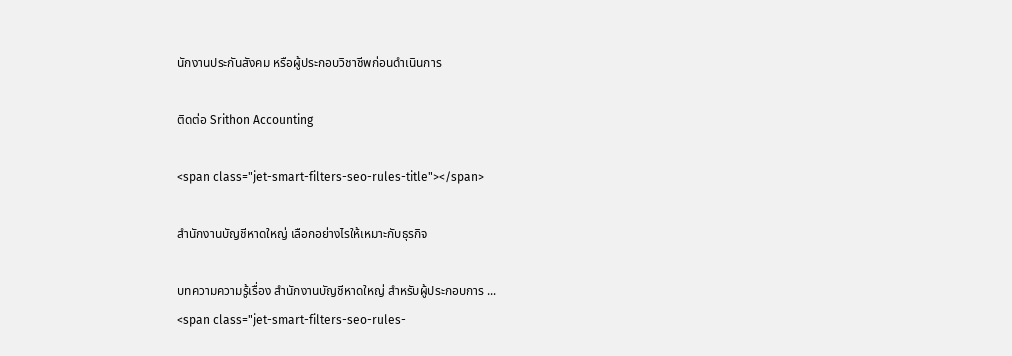นักงานประกันสังคม หรือผู้ประกอบวิชาชีพก่อนดำเนินการ

ติดต่อ Srithon Accounting

<span class="jet-smart-filters-seo-rules-title"></span>

สำนักงานบัญชีหาดใหญ่ เลือกอย่างไรให้เหมาะกับธุรกิจ

บทความความรู้เรื่อง สำนักงานบัญชีหาดใหญ่ สำหรับผู้ประกอบการ ...
<span class="jet-smart-filters-seo-rules-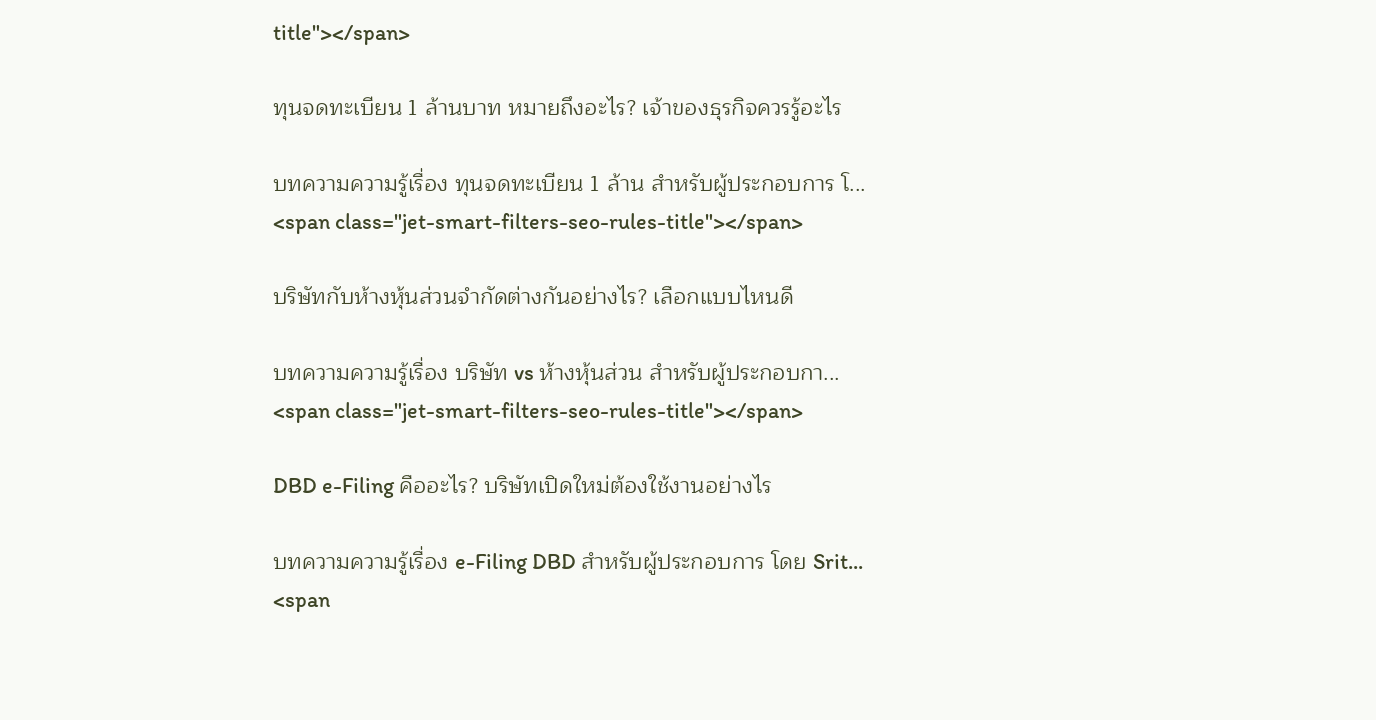title"></span>

ทุนจดทะเบียน 1 ล้านบาท หมายถึงอะไร? เจ้าของธุรกิจควรรู้อะไร

บทความความรู้เรื่อง ทุนจดทะเบียน 1 ล้าน สำหรับผู้ประกอบการ โ...
<span class="jet-smart-filters-seo-rules-title"></span>

บริษัทกับห้างหุ้นส่วนจำกัดต่างกันอย่างไร? เลือกแบบไหนดี

บทความความรู้เรื่อง บริษัท vs ห้างหุ้นส่วน สำหรับผู้ประกอบกา...
<span class="jet-smart-filters-seo-rules-title"></span>

DBD e-Filing คืออะไร? บริษัทเปิดใหม่ต้องใช้งานอย่างไร

บทความความรู้เรื่อง e-Filing DBD สำหรับผู้ประกอบการ โดย Srit...
<span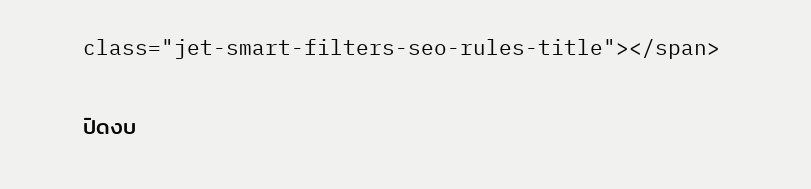class="jet-smart-filters-seo-rules-title"></span>

ปิดงบ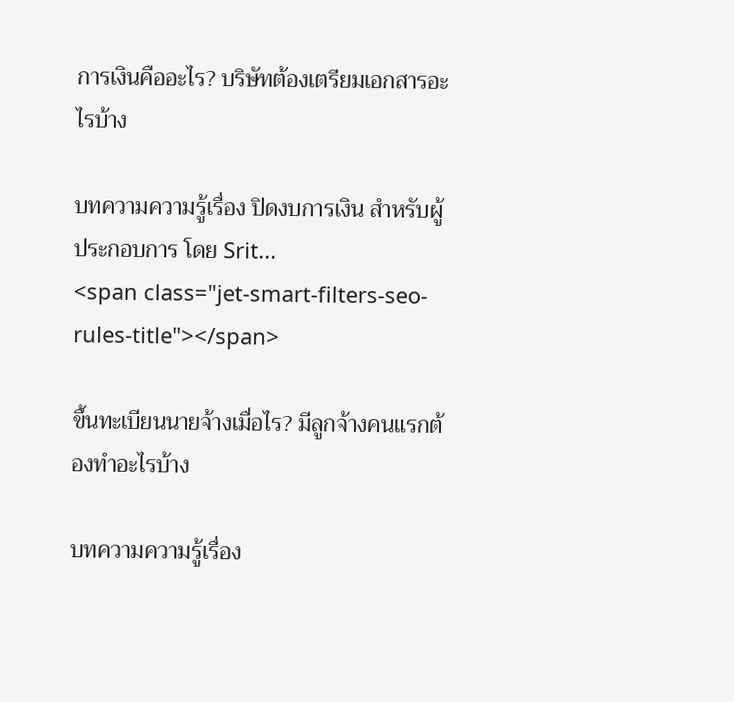การเงินคืออะไร? บริษัทต้องเตรียมเอกสารอะไรบ้าง

บทความความรู้เรื่อง ปิดงบการเงิน สำหรับผู้ประกอบการ โดย Srit...
<span class="jet-smart-filters-seo-rules-title"></span>

ขึ้นทะเบียนนายจ้างเมื่อไร? มีลูกจ้างคนแรกต้องทำอะไรบ้าง

บทความความรู้เรื่อง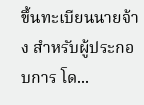ขึ้นทะเบียนนายจ้าง สำหรับผู้ประกอบการ โด...